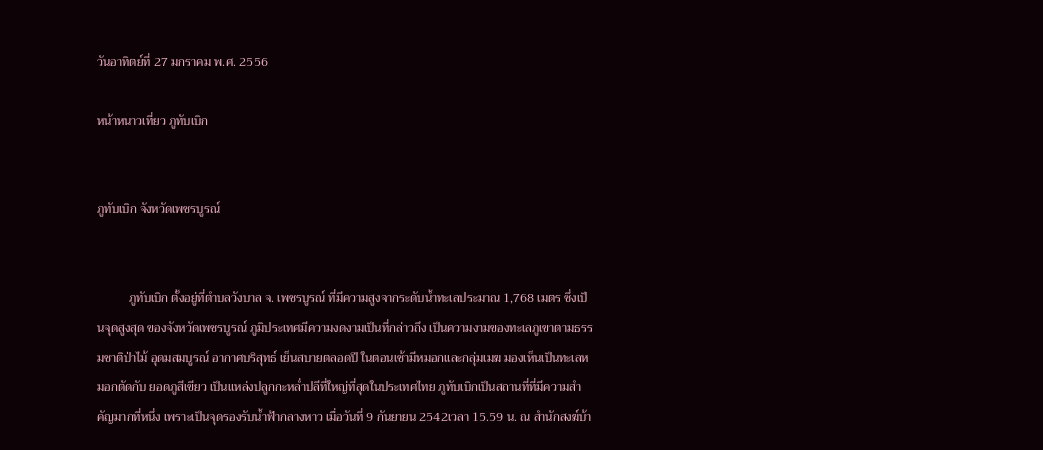วันอาทิตย์ที่ 27 มกราคม พ.ศ. 2556

หน้าหนาวเที่ยว ภูทับเบิก


ภูทับเบิก จังหวัดเพชรบูรณ์


          ภูทับเบิก ตั้งอยู่ที่ตำบลวังบาล จ. เพชรบูรณ์ ที่มีความสูงจากระดับน้ำทะเลประมาณ 1,768 เมตร ซึ่งเป็นจุดสูงสุด ของจังหวัดเพชรบูรณ์ ภูมิประเทศมีความงดงามเป็นที่กล่าวถึง เป็นความงามของทะเลภูเขาตามธรรมชาติป่าไม้ อุดมสมบูรณ์ อากาศบริสุทธ์ เย็นสบายตลอดปี ในตอนเช้ามีหมอกและกลุ่มเมฆ มองเห็นเป็นทะเลหมอกตัดกับ ยอดภูสีเขียว เป็นแหล่งปลูกกะหล่ำปลีที่ใหญ่ที่สุดในประเทศไทย ภูทับเบิกเป็นสถานที่ที่มีความสำคัญมากที่หนึ่ง เพราะเป็นจุดรองรับน้ำฟ้ากลางหาว เมื่อวันที่ 9 กันยายน 2542เวลา 15.59 น. ณ สำนักสงฆ์บ้า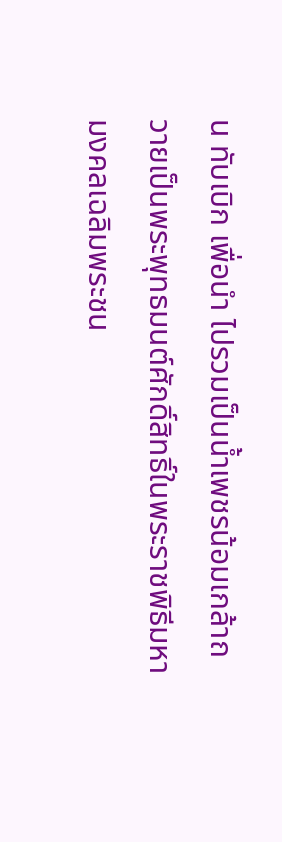น ทับเบิก เพื่อนำ ไปรวมเป็นน้ำเพชรน้อมเกล้าถวายเป็นพระพุทธมนต์ศักดิ์สิทธิ์ในพระราชพิธีมหามงคลเฉลิมพระชน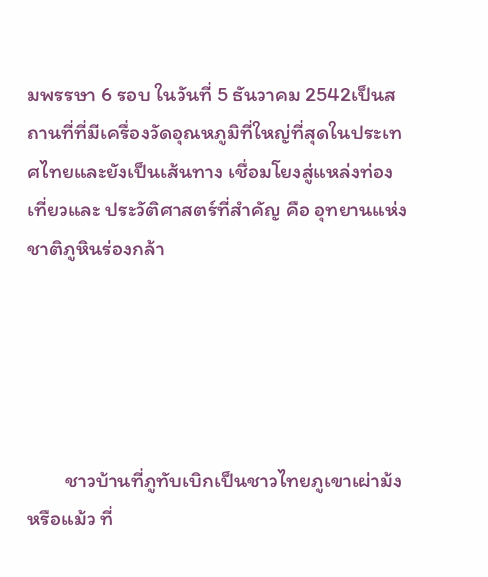มพรรษา 6 รอบ ในวันที่ 5 ธันวาคม 2542เป็นสถานที่ที่มีเครื่องวัดอุณหภูมิที่ใหญ่ที่สุดในประเทศไทยและยังเป็นเส้นทาง เชื่อมโยงสู่แหล่งท่องเที่ยวและ ประวัติศาสตร์ที่สำคัญ คือ อุทยานแห่งชาติภูหินร่องกล้า





        ชาวบ้านที่ภูทับเบิกเป็นชาวไทยภูเขาเผ่าม้ง หรือแม้ว ที่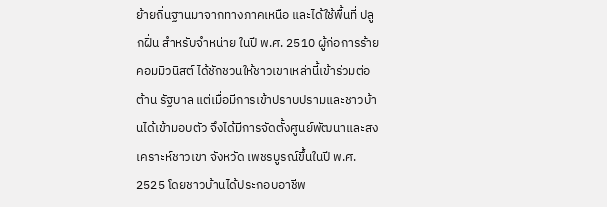ย้ายถิ่นฐานมาจากทางภาคเหนือ และได้ใช้พื้นที่ ปลูกฝิ่น สำหรับจำหน่าย ในปี พ.ศ. 2510 ผู้ก่อการร้ายคอมมิวนิสต์ ได้ชักชวนให้ชาวเขาเหล่านี้เข้าร่วมต่อต้าน รัฐบาล แต่เมื่อมีการเข้าปราบปรามและชาวบ้านได้เข้ามอบตัว จึงได้มีการจัดตั้งศูนย์พัฒนาและสงเคราะห์ชาวเขา จังหวัด เพชรบูรณ์ขึ้นในปี พ.ศ. 2525 โดยชาวบ้านได้ประกอบอาชีพ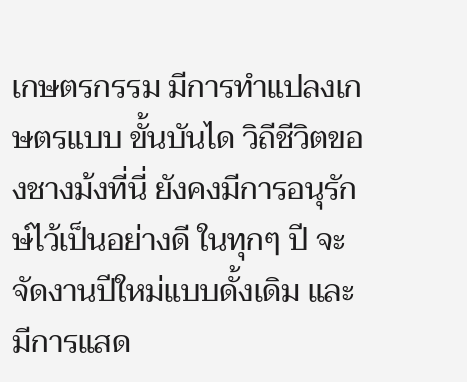เกษตรกรรม มีการทำแปลงเกษตรแบบ ขั้นบันได วิถีชีวิตของชางม้งที่นี่ ยังคงมีการอนุรักษ์ไว้เป็นอย่างดี ในทุกๆ ปี จะจัดงานปีใหม่แบบดั้งเดิม และมีการแสด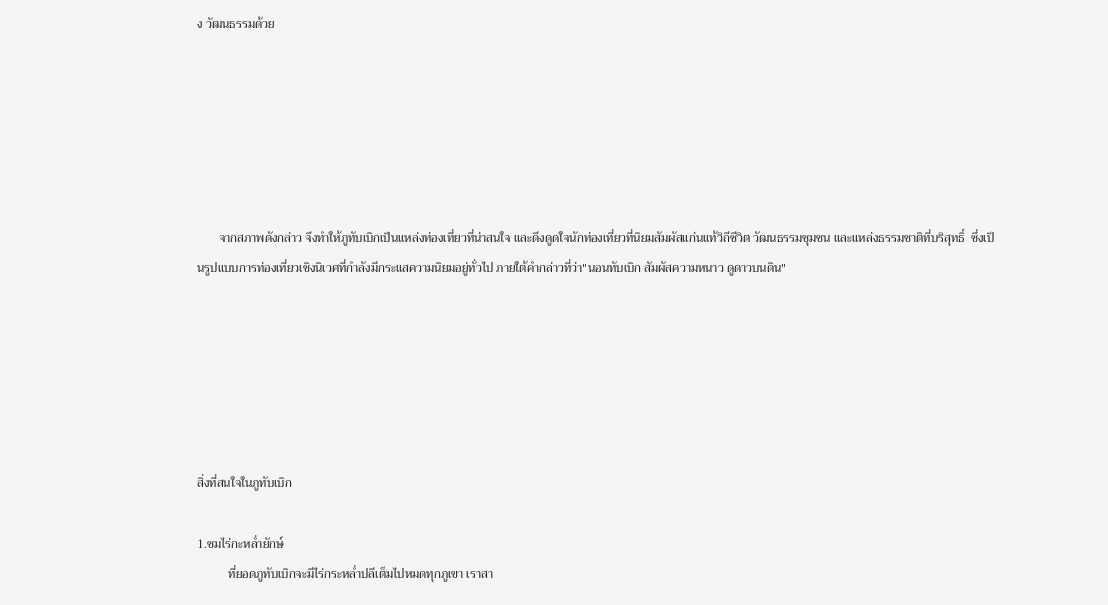ง วัฒนธรรมด้วย






       จากสภาพดังกล่าว จึงทำให้ภูทับเบิกเป็นแหล่งท่องเที่ยวที่น่าสนใจ และดึงดูดใจนักท่องเที่ยวที่นิยมสัมผัสแก่นแท้วิถีชีวิต วัฒนธรรมชุมชน และแหล่งธรรมชาติที่บริสุทธิ์  ซึ่งเป็นรูปแบบการท่องเที่ยวเชิงนิเวศที่กำลังมีกระแสความนิยมอยู่ทั่วไป ภายใต้คำกล่าวที่ว่า"นอนทับเบิก สัมผัสความหนาว ดูดาวบนดิน"






สิ่งที่สนใจในภูทับเบิก

1.ชมไร่กะหล่ำยักษ์
          ที่ยอดภูทับเบิกจะมีไร่กระหล่ำปลีเต็มไปหมดทุกภูเขา เราสา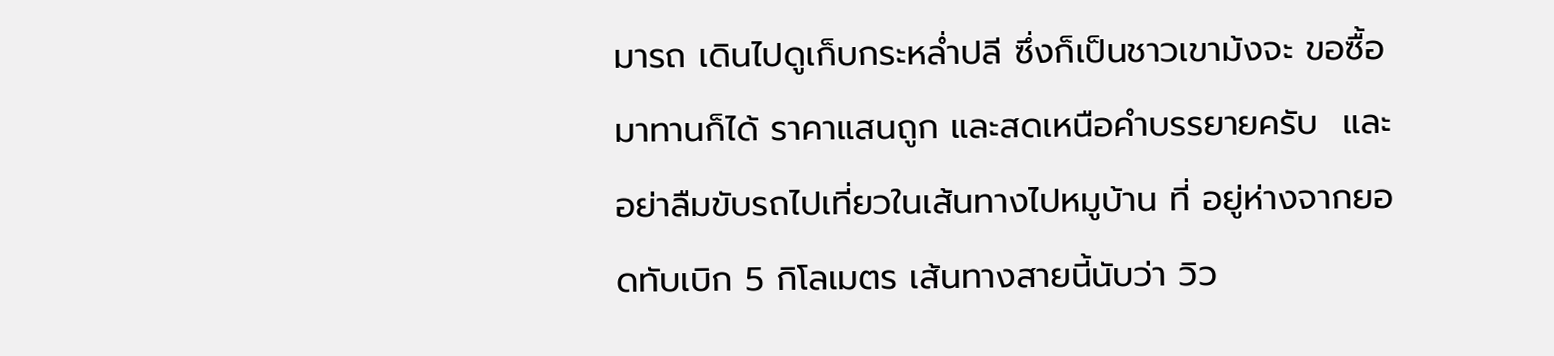มารถ เดินไปดูเก็บกระหล่ำปลี ซึ่งก็เป็นชาวเขาม้งจะ ขอซื้อมาทานก็ได้ ราคาแสนถูก และสดเหนือคำบรรยายครับ  และอย่าลืมขับรถไปเที่ยวในเส้นทางไปหมูบ้าน ที่ อยู่ห่างจากยอดทับเบิก 5 กิโลเมตร เส้นทางสายนี้นับว่า วิว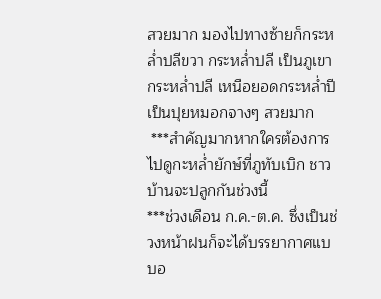สวยมาก มองไปทางซ้ายก็กระหล่ำปลีขวา กระหล่ำปลี เป็นภูเขากระหล่ำปลี เหนือยอดกระหล่ำปีเป็นปุยหมอกจางๆ สวยมาก
 ***สำคัญมากหากใครต้องการไปดูกะหล่ำยักษ์ที่ภูทับเบิก ชาวบ้านจะปลูกกันช่วงนี้
***ช่วงเดือน ก.ค.-ต.ค. ซึ่งเป็นช่วงหน้าฝนก็จะได้บรรยากาศแบบอ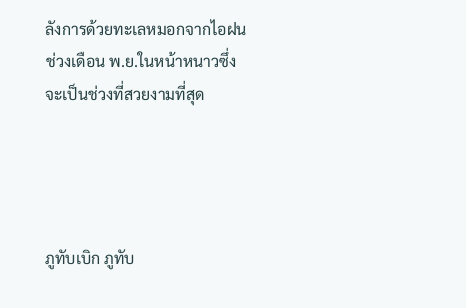ลังการด้วยทะเลหมอกจากไอฝน ช่วงเดือน พ.ย.ในหน้าหนาวซึ่งจะเป็นช่วงที่สวยงามที่สุด




ภูทับเบิก ภูทับ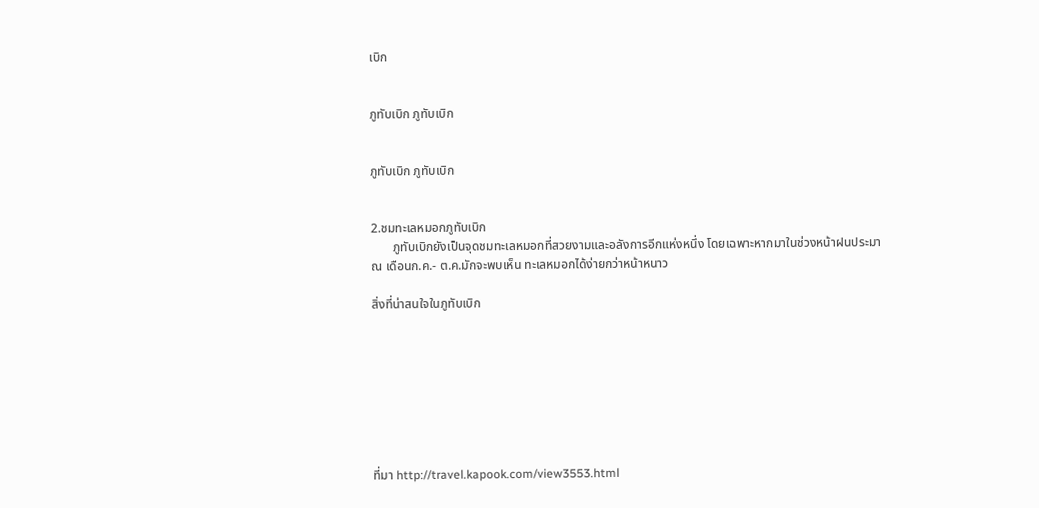เบิก


ภูทับเบิก ภูทับเบิก


ภูทับเบิก ภูทับเบิก


2.ชมทะเลหมอกภูทับเบิก
       ภูทับเบิกยังเป็นจุดชมทะเลหมอกที่สวยงามและอลังการอีกแห่งหนึ่ง โดยเฉพาะหากมาในช่วงหน้าฝนประมาณ เดือนก.ค.- ต.ค.มักจะพบเห็น ทะเลหมอกได้ง่ายกว่าหน้าหนาว

สิ่งที่น่าสนใจในภูทับเบิก








ที่มา http://travel.kapook.com/view3553.html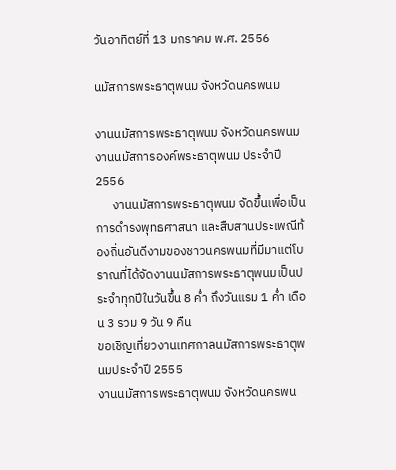วันอาทิตย์ที่ 13 มกราคม พ.ศ. 2556

นมัสการพระธาตุพนม จังหวัดนครพนม

งานนมัสการพระธาตุพนม จังหวัดนครพนม
งานนมัสการองค์พระธาตุพนม ประจำปี 2556
      งานนมัสการพระธาตุพนม จัดขึ้นเพื่อเป็นการดำรงพุทธศาสนา และสืบสานประเพณีท้องถิ่นอันดีงามของชาวนครพนมที่มีมาแต่โบราณที่ได้จัดงานนมัสการพระธาตุพนมเป็นประจำทุกปีในวันขึ้น 8 ค่ำ ถึงวันแรม 1 ค่ำ เดือน 3 รวม 9 วัน 9 คืน
ขอเชิญเที่ยวงานเทศกาลนมัสการพระธาตุพนมประจำปี 2555
งานนมัสการพระธาตุพนม จังหวัดนครพน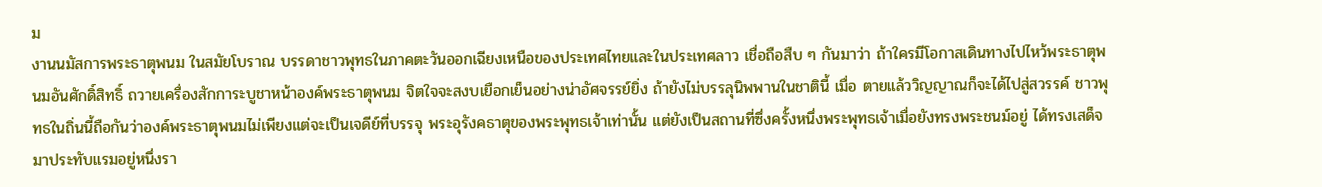ม
งานนมัสการพระธาตุพนม ในสมัยโบราณ บรรดาชาวพุทธในภาคตะวันออกเฉียงเหนือของประเทศไทยและในประเทศลาว เชื่อถือสืบ ๆ กันมาว่า ถ้าใครมีโอกาสเดินทางไปไหว้พระธาตุพนมอันศักดิ์สิทธิ์ ถวายเครื่องสักการะบูชาหน้าองค์พระธาตุพนม จิตใจจะสงบเยือกเย็นอย่างน่าอัศจรรย์ยิ่ง ถ้ายังไม่บรรลุนิพพานในชาตินี้ เมื่อ ตายแล้ววิญญาณก็จะได้ไปสู่สวรรค์ ชาวพุทธในถิ่นนี้ถือกันว่าองค์พระธาตุพนมไม่เพียงแต่จะเป็นเจดีย์ที่บรรจุ พระอุรังคธาตุของพระพุทธเจ้าเท่านั้น แต่ยังเป็นสถานที่ซึ่งครั้งหนึ่งพระพุทธเจ้าเมื่อยังทรงพระชนม์อยู่ ได้ทรงเสด็จมาประทับแรมอยู่หนึ่งรา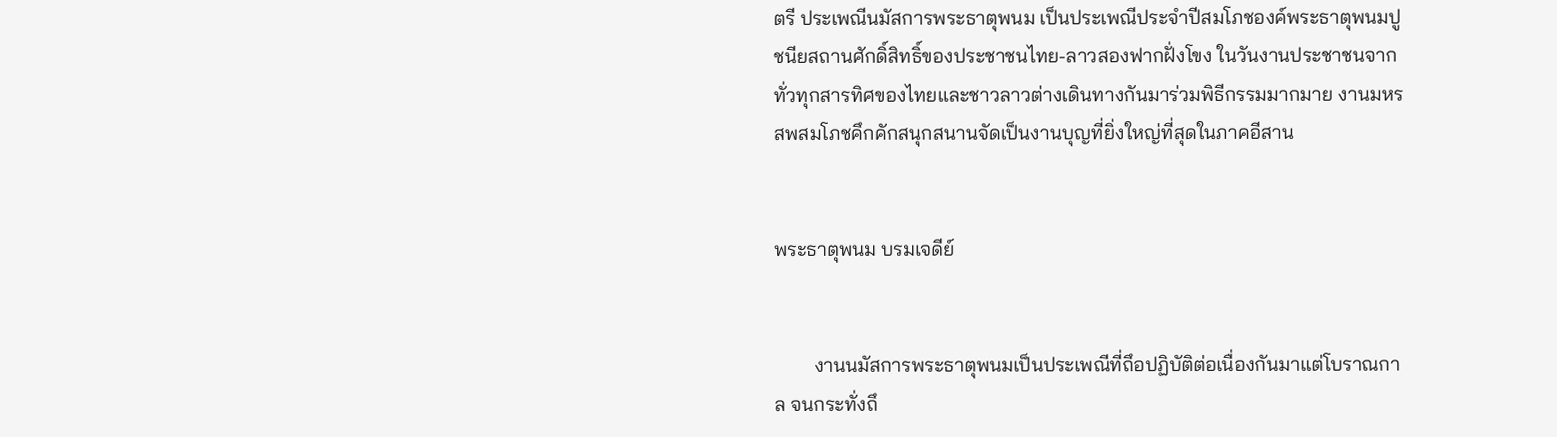ตรี ประเพณีนมัสการพระธาตุพนม เป็นประเพณีประจำปีสมโภชองค์พระธาตุพนมปูชนียสถานศักดิ์สิทธิ์ของประชาชนไทย-ลาวสองฟากฝั่งโขง ในวันงานประชาชนจากทั่วทุกสารทิศของไทยและชาวลาวต่างเดินทางกันมาร่วมพิธีกรรมมากมาย งานมหรสพสมโภชคึกคักสนุกสนานจัดเป็นงานบุญที่ยิ่งใหญ่ที่สุดในภาคอีสาน


พระธาตุพนม บรมเจดีย์


        งานนมัสการพระธาตุพนมเป็นประเพณีที่ถึอปฏิบัติต่อเนื่องกันมาแต่โบราณกาล จนกระทั่งถึ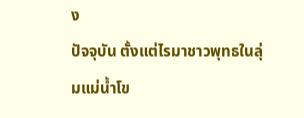ง                                                  ปัจจุบัน ตั้งแต่ไรมาชาวพุทธในลุ่มแม่น้ำโข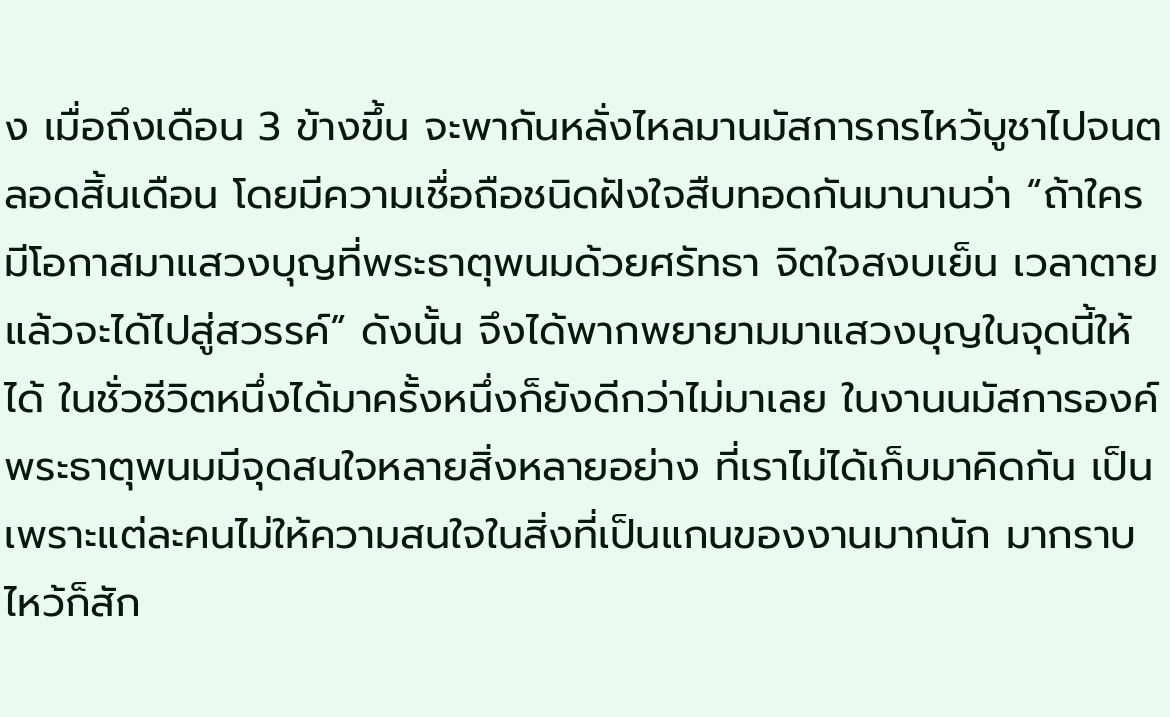ง เมื่อถึงเดือน 3 ข้างขึ้น จะพากันหลั่งไหลมานมัสการกรไหว้บูชาไปจนตลอดสิ้นเดือน โดยมีความเชื่อถือชนิดฝังใจสืบทอดกันมานานว่า “ถ้าใครมีโอกาสมาแสวงบุญที่พระธาตุพนมด้วยศรัทธา จิตใจสงบเย็น เวลาตายแล้วจะได้ไปสู่สวรรค์” ดังนั้น จึงได้พากพยายามมาแสวงบุญในจุดนี้ให้ได้ ในชั่วชีวิตหนึ่งได้มาครั้งหนึ่งก็ยังดีกว่าไม่มาเลย ในงานนมัสการองค์พระธาตุพนมมีจุดสนใจหลายสิ่งหลายอย่าง ที่เราไม่ได้เก็บมาคิดกัน เป็นเพราะแต่ละคนไม่ให้ความสนใจในสิ่งที่เป็นแกนของงานมากนัก มากราบไหว้ก็สัก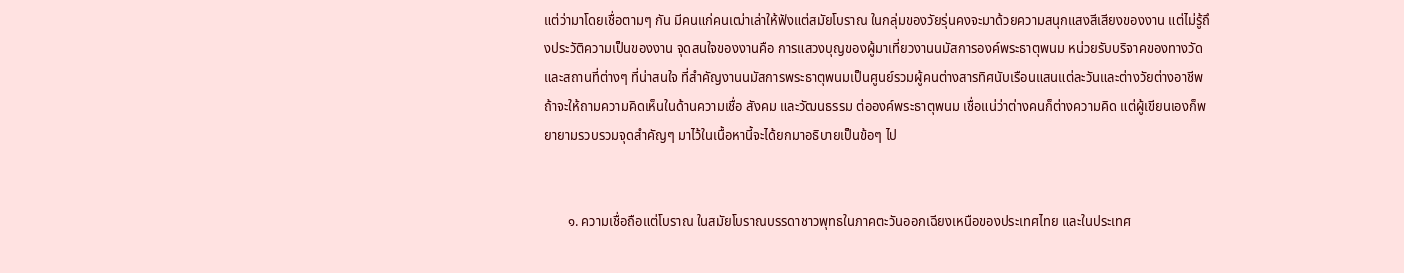แต่ว่ามาโดยเชื่อตามๆ กัน มีคนแก่คนเฒ่าเล่าให้ฟังแต่สมัยโบราณ ในกลุ่มของวัยรุ่นคงจะมาด้วยความสนุกแสงสีเสียงของงาน แต่ไม่รู้ถึงประวัติความเป็นของงาน จุดสนใจของงานคือ การแสวงบุญของผู้มาเที่ยวงานนมัสการองค์พระธาตุพนม หน่วยรับบริจาคของทางวัด และสถานที่ต่างๆ ที่น่าสนใจ ที่สำคัญงานนมัสการพระธาตุพนมเป็นศูนย์รวมผู้คนต่างสารทิศนับเรือนแสนแต่ละวันและต่างวัยต่างอาชีพ ถ้าจะให้ถามความคิดเห็นในด้านความเชื่อ สังคม และวัฒนธรรม ต่อองค์พระธาตุพนม เชื่อแน่ว่าต่างคนก็ต่างความคิด แต่ผู้เขียนเองก็พยายามรวบรวมจุดสำคัญๆ มาไว้ในเนื้อหานี้จะได้ยกมาอธิบายเป็นข้อๆ ไป


       ๑. ความเชื่อถือแต่โบราณ ในสมัยโบราณบรรดาชาวพุทธในภาคตะวันออกเฉียงเหนือของประเทศไทย และในประเทศ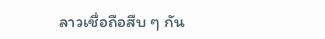ลาวเชื่อถือสืบ ๆ กัน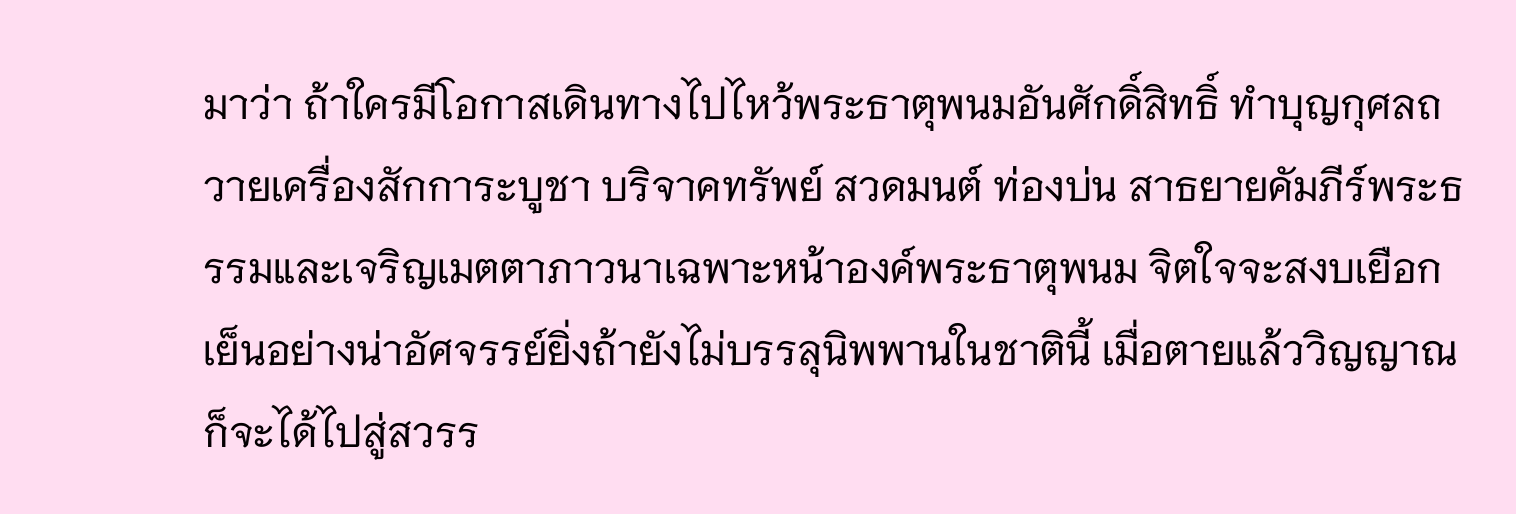มาว่า ถ้าใครมีโอกาสเดินทางไปไหว้พระธาตุพนมอันศักดิ์สิทธิ์ ทำบุญกุศลถวายเครื่องสักการะบูชา บริจาคทรัพย์ สวดมนต์ ท่องบ่น สาธยายคัมภีร์พระธรรมและเจริญเมตตาภาวนาเฉพาะหน้าองค์พระธาตุพนม จิตใจจะสงบเยือกเย็นอย่างน่าอัศจรรย์ยิ่งถ้ายังไม่บรรลุนิพพานในชาตินี้ เมื่อตายแล้ววิญญาณก็จะได้ไปสู่สวรร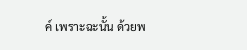ค์ เพราะฉะนั้น ด้วยพ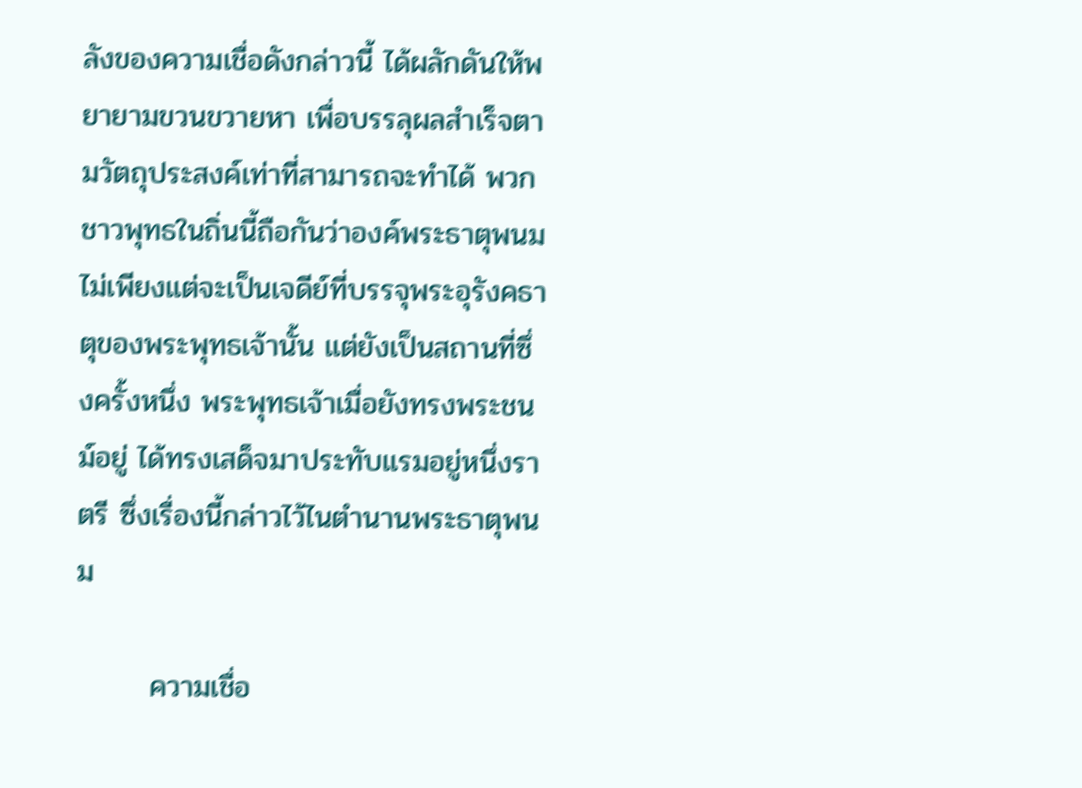ลังของความเชื่อดังกล่าวนี้ ได้ผลักดันให้พยายามขวนขวายหา เพื่อบรรลุผลสำเร็จตามวัตถุประสงค์เท่าที่สามารถจะทำได้ พวกชาวพุทธในถิ่นนี้ถือกันว่าองค์พระธาตุพนมไม่เพียงแต่จะเป็นเจดีย์ที่บรรจุพระอุรังคธาตุของพระพุทธเจ้านั้น แต่ยังเป็นสถานที่ซึ่งครั้งหนึ่ง พระพุทธเจ้าเมื่อยังทรงพระชนม์อยู่ ได้ทรงเสด็จมาประทับแรมอยู่หนึ่งราตรี ซึ่งเรื่องนี้กล่าวไว้ไนตำนานพระธาตุพนม

       ความเชื่อ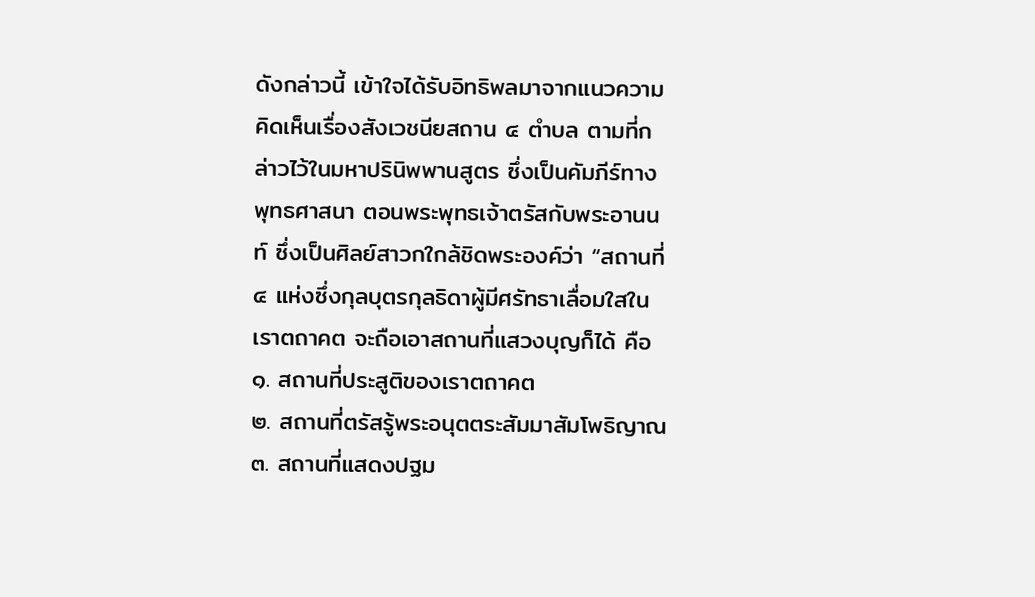ดังกล่าวนี้ เข้าใจได้รับอิทธิพลมาจากแนวความคิดเห็นเรื่องสังเวชนียสถาน ๔ ตำบล ตามที่กล่าวไว้ในมหาปรินิพพานสูตร ซึ่งเป็นคัมภีร์ทางพุทธศาสนา ตอนพระพุทธเจ้าตรัสกับพระอานนท์ ซึ่งเป็นศิลย์สาวกใกล้ชิดพระองค์ว่า “สถานที่ ๔ แห่งซึ่งกุลบุตรกุลธิดาผู้มีศรัทธาเลื่อมใสในเราตถาคต จะถือเอาสถานที่แสวงบุญก็ได้ คือ
๑. สถานที่ประสูติของเราตถาคต
๒. สถานที่ตรัสรู้พระอนุตตระสัมมาสัมโพธิญาณ
๓. สถานที่แสดงปฐม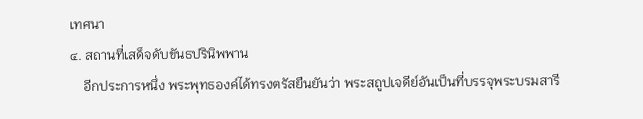เทศนา
๔. สถานที่เสด็จดับขันธปรินิพพาน
    อีกประการหนึ่ง พระพุทธองค์ได้ทรงตรัสยืนยันว่า พระสถูปเจดีย์อันเป็นที่บรรจุพระบรมสารี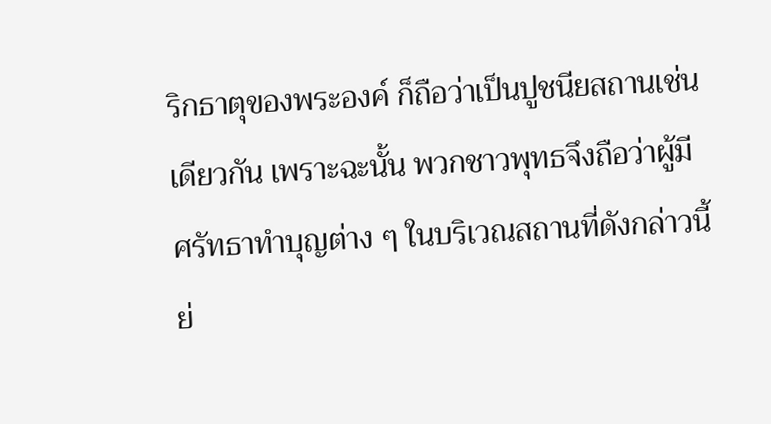ริกธาตุของพระองค์ ก็ถือว่าเป็นปูชนียสถานเช่นเดียวกัน เพราะฉะนั้น พวกชาวพุทธจึงถือว่าผู้มีศรัทธาทำบุญต่าง ๆ ในบริเวณสถานที่ดังกล่าวนี้ ย่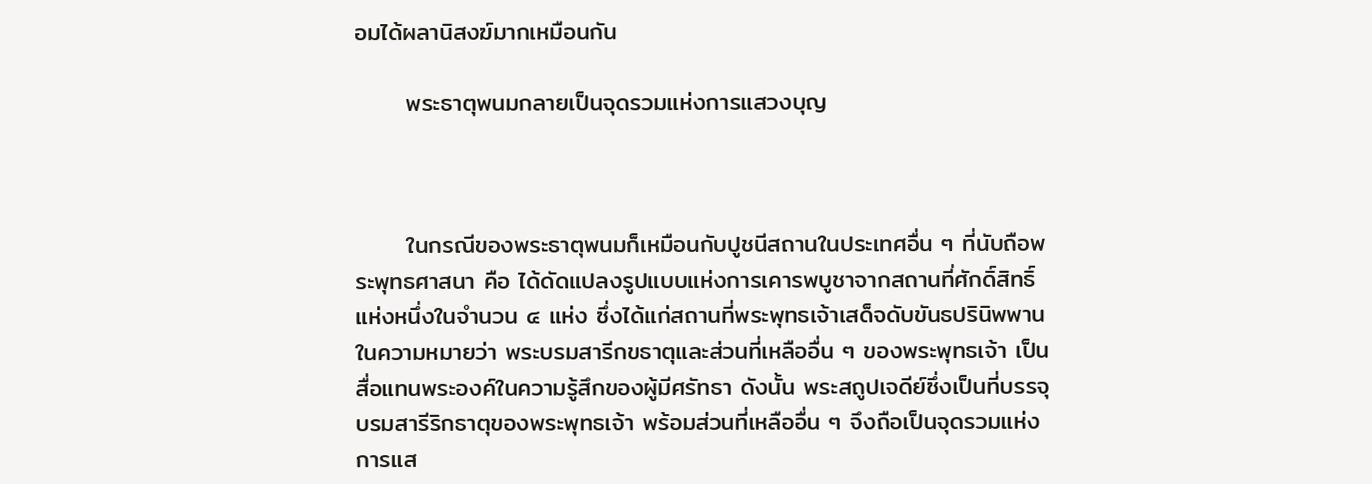อมได้ผลานิสงฆ์มากเหมือนกัน

      พระธาตุพนมกลายเป็นจุดรวมแห่งการแสวงบุญ



      ในกรณีของพระธาตุพนมก็เหมือนกับปูชนีสถานในประเทศอื่น ๆ ที่นับถือพระพุทธศาสนา คือ ได้ดัดแปลงรูปแบบแห่งการเคารพบูชาจากสถานที่ศักดิ์สิทธิ์แห่งหนึ่งในจำนวน ๔ แห่ง ซึ่งได้แก่สถานที่พระพุทธเจ้าเสด็จดับขันธปรินิพพาน ในความหมายว่า พระบรมสารีกขธาตุและส่วนที่เหลืออื่น ๆ ของพระพุทธเจ้า เป็นสื่อแทนพระองค์ในความรู้สึกของผู้มีศรัทธา ดังนั้น พระสถูปเจดีย์ซึ่งเป็นที่บรรจุบรมสารีริกธาตุของพระพุทธเจ้า พร้อมส่วนที่เหลืออื่น ๆ จึงถือเป็นจุดรวมแห่งการแส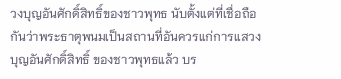วงบุญอันศักดิ์สิทธิ์ของชาวพุทธ นับตั้งแต่ที่เชื่อถือกันว่าพระธาตุพนมเป็นสถานที่อันควรแก่การแสวงบุญอันศักดิ์สิทธิ์ ของชาวพุทธแล้ว บร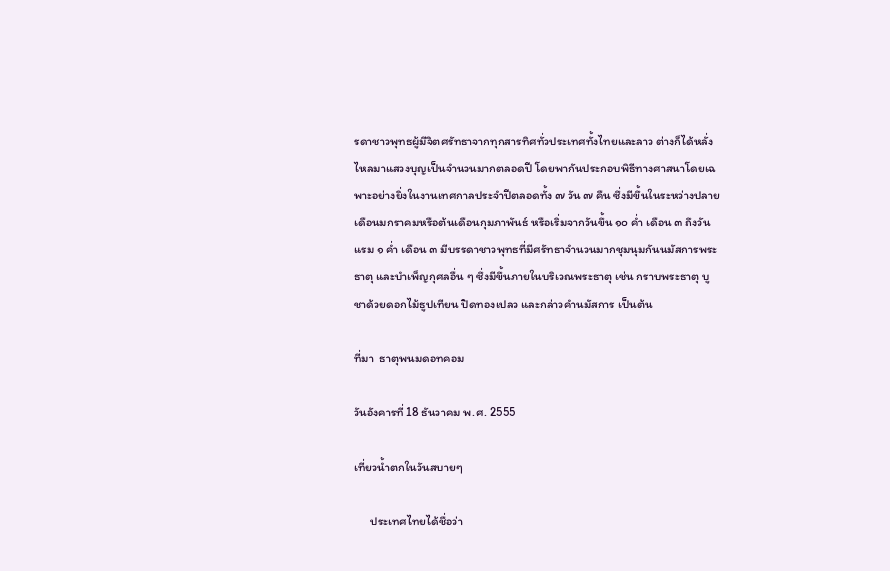รดาชาวพุทธผู้มีจิตศรัทธาจากทุกสารทิศทั่วประเทศทั้งไทยและลาว ต่างก็ได้หลั่งไหลมาแสวงบุญเป็นจำนวนมากตลอดปี โดยพากันประกอบพิธีทางศาสนาโดยเฉพาะอย่างยิ่งในงานเทศกาลประจำปีตลอดทั้ง ๗ วัน ๗ คืน ซึ่งมีขึ้นในระหว่างปลายเดือนมกราคมหรือต้นเดือนกุมภาพันธ์ หรือเริ่มจากวันขึ้น ๑๐ ค่ำ เดือน ๓ ถึงวันแรม ๑ ค่ำ เดือน ๓ มีบรรดาชาวพุทธที่มีศรัทธาจำนวนมากชุมนุมกันนมัสการพระธาตุ และบำเพ็ญกุศลอื่น ๆ ซึ่งมีขึ้นภายในบริเวณพระธาตุ เช่น กราบพระธาตุ บูชาด้วยดอกไม้ธูปเทียน ปิดทองเปลว และกล่าวคำนมัสการ เป็นต้น

ที่มา  ธาตุพนมดอทคอม

วันอังคารที่ 18 ธันวาคม พ.ศ. 2555

เที่ยวน้ำตกในวันสบายๆ

      ประเทศไทยได้ชื่อว่า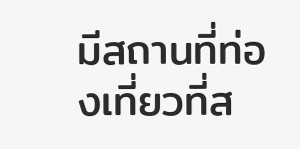มีสถานที่ท่องเที่ยวที่ส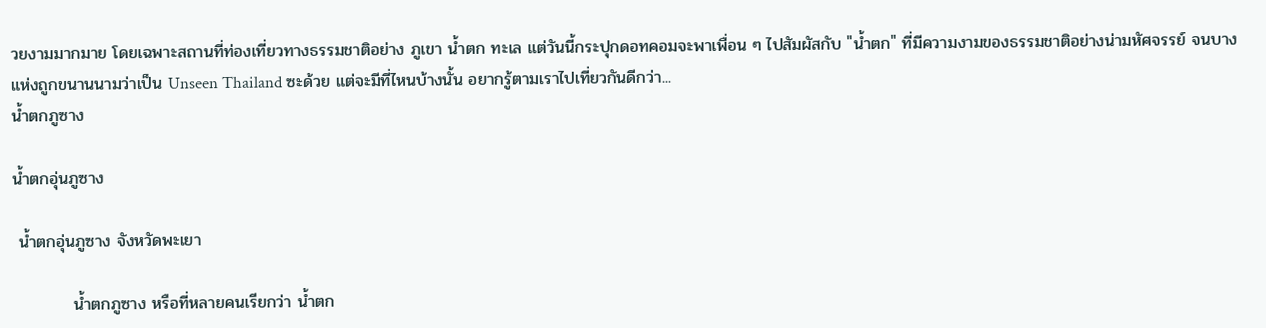วยงามมากมาย โดยเฉพาะสถานที่ท่องเที่ยวทางธรรมชาติอย่าง ภูเขา น้ำตก ทะเล แต่วันนี้กระปุกดอทคอมจะพาเพื่อน ๆ ไปสัมผัสกับ "น้ำตก" ที่มีความงามของธรรมชาติอย่างน่ามหัศจรรย์ จนบางแห่งถูกขนานนามว่าเป็น Unseen Thailand ซะด้วย แต่จะมีที่ไหนบ้างนั้น อยากรู้ตามเราไปเที่ยวกันดีกว่า...
น้ำตกภูซาง

น้ำตกอุ่นภูซาง

 น้ำตกอุ่นภูซาง จังหวัดพะเยา

          น้ำตกภูซาง หรือที่หลายคนเรียกว่า น้ำตก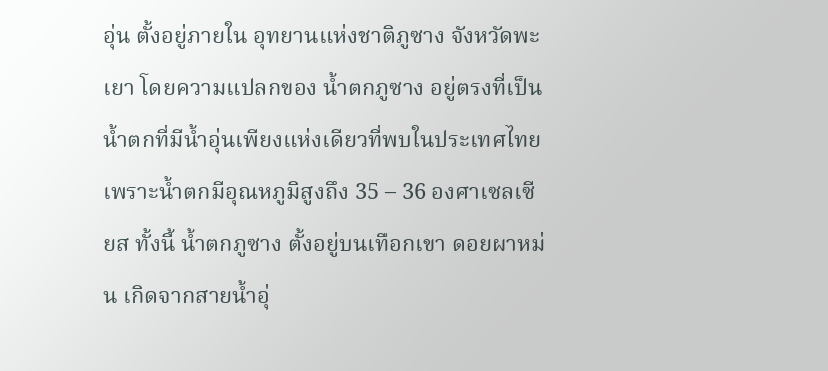อุ่น ตั้งอยู่ภายใน อุทยานแห่งชาติภูซาง จังหวัดพะเยา โดยความแปลกของ น้ำตกภูซาง อยู่ตรงที่เป็นน้ำตกที่มีน้ำอุ่นเพียงแห่งเดียวที่พบในประเทศไทย เพราะน้ำตกมีอุณหภูมิสูงถึง 35 – 36 องศาเซลเซียส ทั้งนี้ น้ำตกภูซาง ตั้งอยู่บนเทือกเขา ดอยผาหม่น เกิดจากสายน้ำอุ่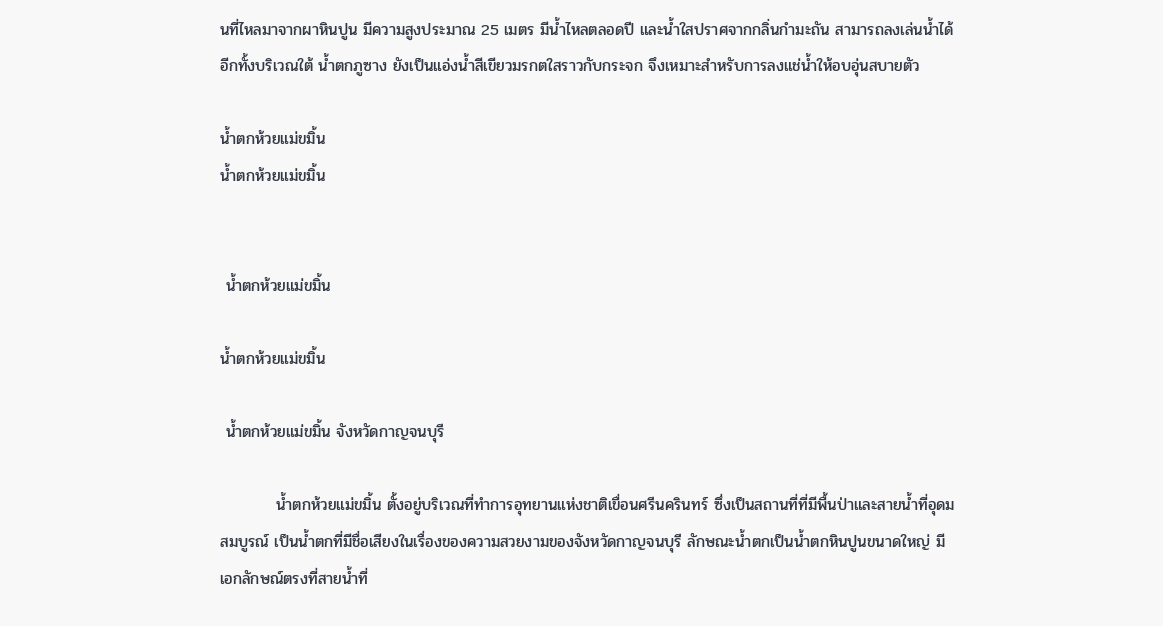นที่ไหลมาจากผาหินปูน มีความสูงประมาณ 25 เมตร มีน้ำไหลตลอดปี และน้ำใสปราศจากกลิ่นกำมะถัน สามารถลงเล่นน้ำได้ อีกทั้งบริเวณใต้ น้ำตกภูซาง ยังเป็นแอ่งน้ำสีเขียวมรกตใสราวกับกระจก จึงเหมาะสำหรับการลงแช่น้ำให้อบอุ่นสบายตัว

น้ำตกห้วยแม่ขมิ้น
น้ำตกห้วยแม่ขมิ้น


 น้ำตกห้วยแม่ขมิ้น

น้ำตกห้วยแม่ขมิ้น

 น้ำตกห้วยแม่ขมิ้น จังหวัดกาญจนบุรี

          น้ำตกห้วยแม่ขมิ้น ตั้งอยู่บริเวณที่ทำการอุทยานแห่งชาติเขื่อนศรีนครินทร์ ซึ่งเป็นสถานที่ที่มีพื้นป่าและสายน้ำที่อุดมสมบูรณ์ เป็นน้ำตกที่มีชื่อเสียงในเรื่องของความสวยงามของจังหวัดกาญจนบุรี ลักษณะน้ำตกเป็นน้ำตกหินปูนขนาดใหญ่ มีเอกลักษณ์ตรงที่สายน้ำที่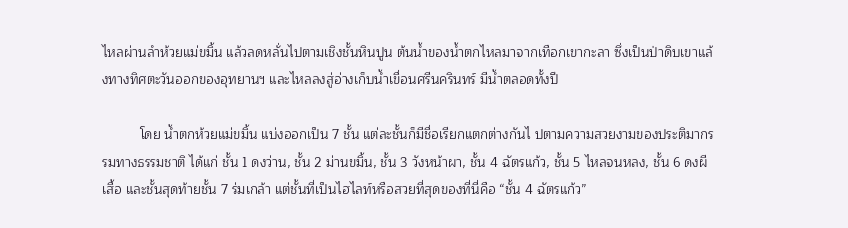ไหลผ่านลำห้วยแม่ขมิ้น แล้วลดหลั่นไปตามเชิงชั้นหินปูน ต้นน้ำของน้ำตกไหลมาจากเทือกเขากะลา ซึ่งเป็นป่าดิบเขาแล้งทางทิศตะวันออกของอุทยานฯ และไหลลงสู่อ่างเก็บน้ำเขื่อนศรีนครินทร์ มีน้ำตลอดทั้งปี

          โดย น้ำตกห้วยแม่ขมิ้น แบ่งออกเป็น 7 ชั้น แต่ละชั้นก็มีชื่อเรียกแตกต่างกันไ ปตามความสวยงามของประติมากรรมทางธรรมชาติ ได้แก่ ชั้น 1 ดงว่าน, ชั้น 2 ม่านขมิ้น, ชั้น 3 วังหน้าผา, ชั้น 4 ฉัตรแก้ว, ชั้น 5 ไหลจนหลง, ชั้น 6 ดงผีเสื้อ และชั้นสุดท้ายชั้น 7 ร่มเกล้า แต่ชั้นที่เป็นไฮไลท์หรือสวยที่สุดของที่นี่คือ “ชั้น 4 ฉัตรแก้ว”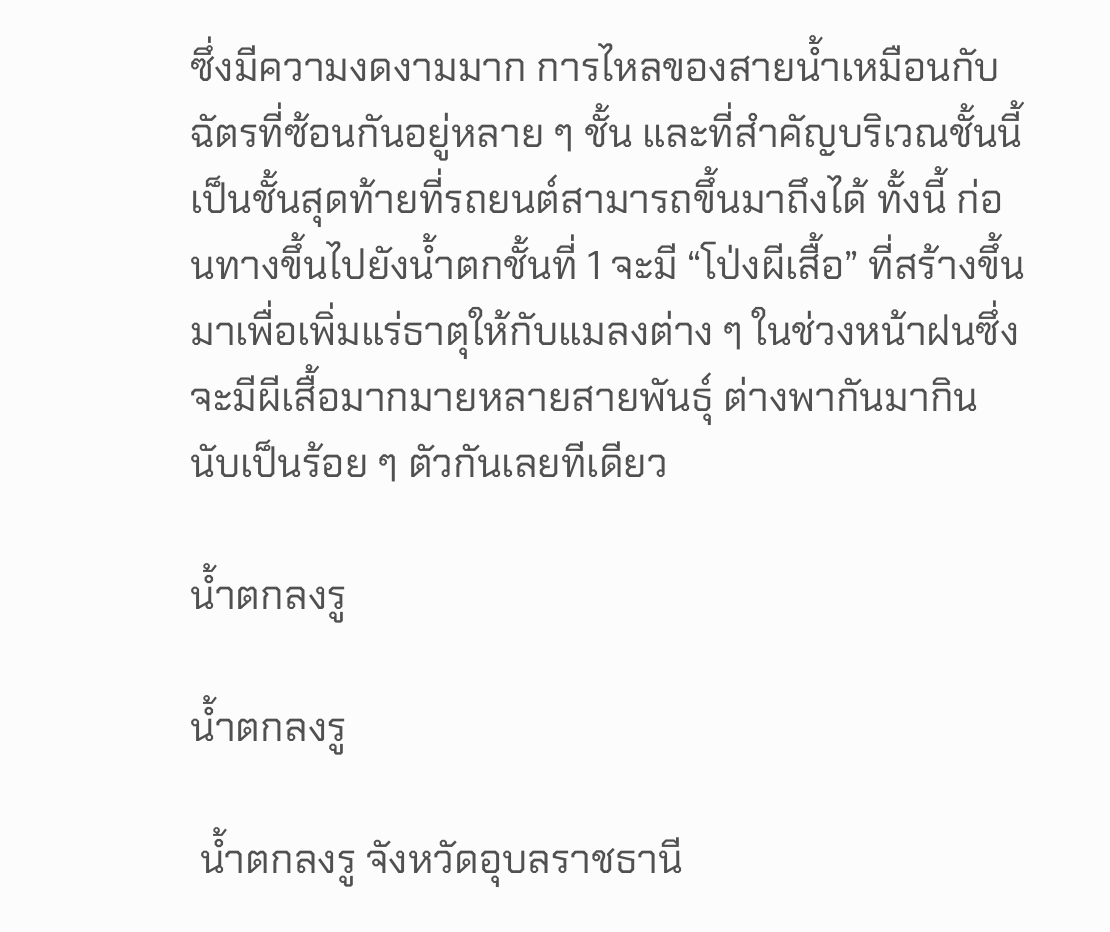ซึ่งมีความงดงามมาก การไหลของสายน้ำเหมือนกับฉัตรที่ซ้อนกันอยู่หลาย ๆ ชั้น และที่สำคัญบริเวณชั้นนี้ เป็นชั้นสุดท้ายที่รถยนต์สามารถขึ้นมาถึงได้ ทั้งนี้ ก่อนทางขึ้นไปยังน้ำตกชั้นที่ 1 จะมี “โป่งผีเสื้อ” ที่สร้างขึ้นมาเพื่อเพิ่มแร่ธาตุให้กับแมลงต่าง ๆ ในช่วงหน้าฝนซึ่งจะมีผีเสื้อมากมายหลายสายพันธุ์ ต่างพากันมากินนับเป็นร้อย ๆ ตัวกันเลยทีเดียว

น้ำตกลงรู

น้ำตกลงรู

 น้ำตกลงรู จังหวัดอุบลราชธานี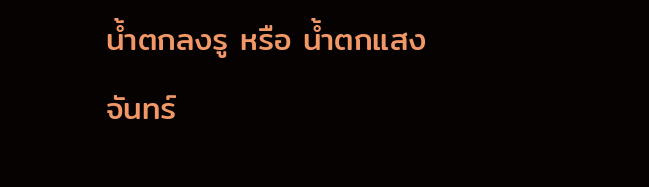น้ำตกลงรู หรือ น้ำตกแสงจันทร์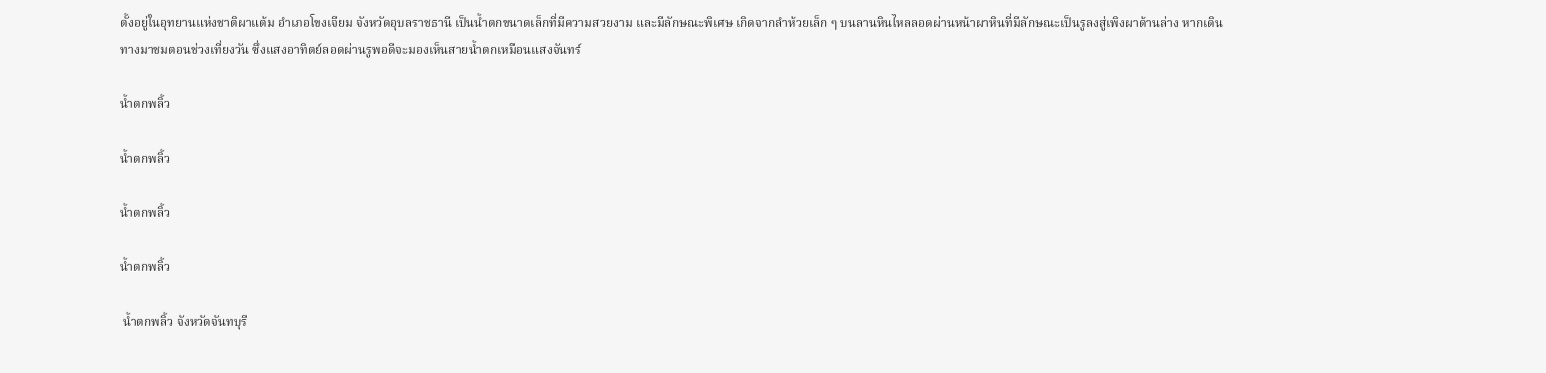ตั้งอยู่ในอุทยานแห่งชาติผาแต้ม อำเภอโขงเจียม จังหวัดอุบลราชธานี เป็นน้ำตกขนาดเล็กที่มีความสวยงาม และมีลักษณะพิเศษ เกิดจากลำห้วยเล็ก ๆ บนลานหินไหลลอดผ่านหน้าผาหินที่มีลักษณะเป็นรูลงสู่เพิงผาด้านล่าง หากเดินทางมาชมตอนช่วงเที่ยงวัน ซึ่งแสงอาทิตย์ลอดผ่านรูพอดีจะมองเห็นสายน้ำตกเหมือนแสงจันทร์

น้ำตกพลิ้ว

น้ำตกพลิ้ว

น้ำตกพลิ้ว

น้ำตกพลิ้ว

 น้ำตกพลิ้ว จังหวัดจันทบุรี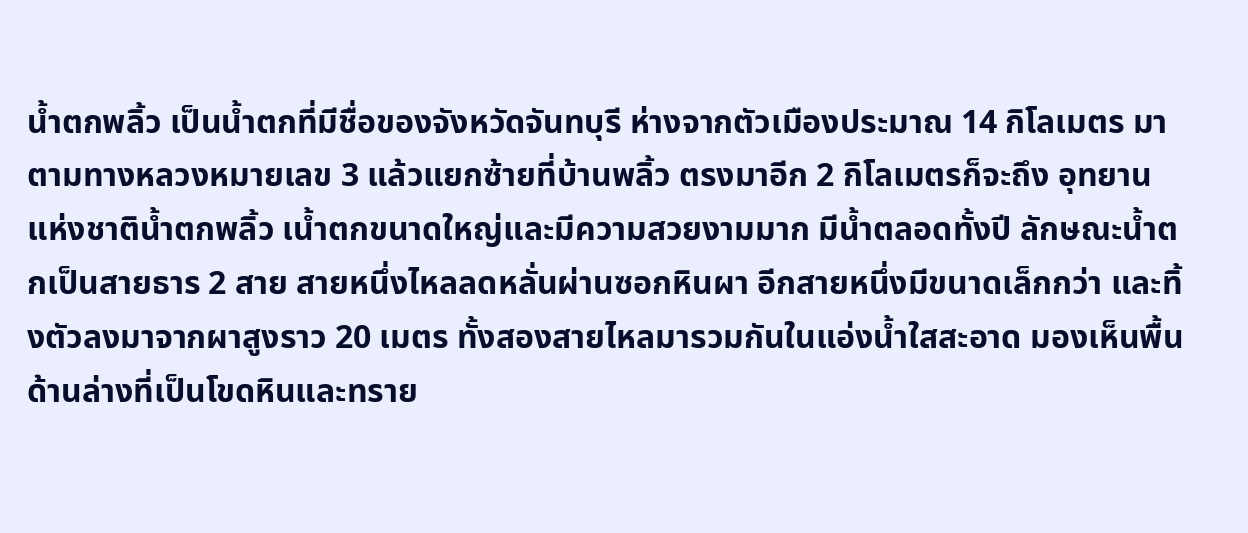น้ำตกพลิ้ว เป็นน้ำตกที่มีชื่อของจังหวัดจันทบุรี ห่างจากตัวเมืองประมาณ 14 กิโลเมตร มาตามทางหลวงหมายเลข 3 แล้วแยกซ้ายที่บ้านพลิ้ว ตรงมาอีก 2 กิโลเมตรก็จะถึง อุทยานแห่งชาติน้ำตกพลิ้ว เน้ำตกขนาดใหญ่และมีความสวยงามมาก มีน้ำตลอดทั้งปี ลักษณะน้ำตกเป็นสายธาร 2 สาย สายหนึ่งไหลลดหลั่นผ่านซอกหินผา อีกสายหนึ่งมีขนาดเล็กกว่า และทิ้งตัวลงมาจากผาสูงราว 20 เมตร ทั้งสองสายไหลมารวมกันในแอ่งน้ำใสสะอาด มองเห็นพื้นด้านล่างที่เป็นโขดหินและทราย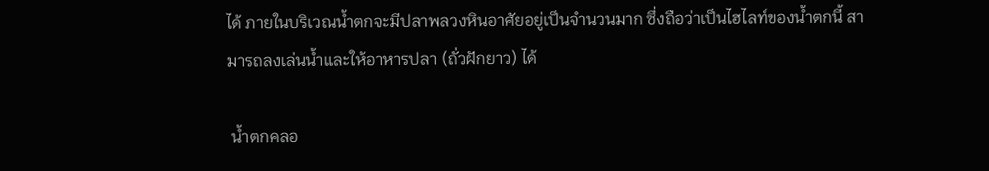ได้ ภายในบริเวณน้ำตกจะมีปลาพลวงหินอาศัยอยู่เป็นจำนวนมาก ซึ่งถือว่าเป็นไฮไลท์ของน้ำตกนี้ สามารถลงเล่นน้ำและให้อาหารปลา (ถั่วฝักยาว) ได้

 น้ำตกคลอ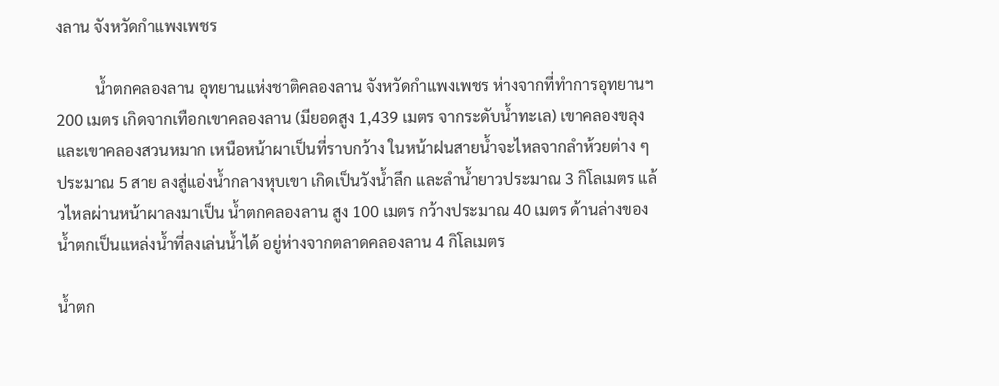งลาน จังหวัดกำแพงเพชร

          น้ำตกคลองลาน อุทยานแห่งชาติคลองลาน จังหวัดกำแพงเพชร ห่างจากที่ทำการอุทยานฯ 200 เมตร เกิดจากเทือกเขาคลองลาน (มียอดสูง 1,439 เมตร จากระดับน้ำทะเล) เขาคลองขลุง และเขาคลองสวนหมาก เหนือหน้าผาเป็นที่ราบกว้าง ในหน้าฝนสายน้ำจะไหลจากลำห้วยต่าง ๆ ประมาณ 5 สาย ลงสู่แอ่งน้ำกลางหุบเขา เกิดเป็นวังน้ำลึก และลำน้ำยาวประมาณ 3 กิโลเมตร แล้วไหลผ่านหน้าผาลงมาเป็น น้ำตกคลองลาน สูง 100 เมตร กว้างประมาณ 40 เมตร ด้านล่างของน้ำตกเป็นแหล่งน้ำที่ลงเล่นน้ำได้ อยู่ห่างจากตลาดคลองลาน 4 กิโลเมตร

น้ำตก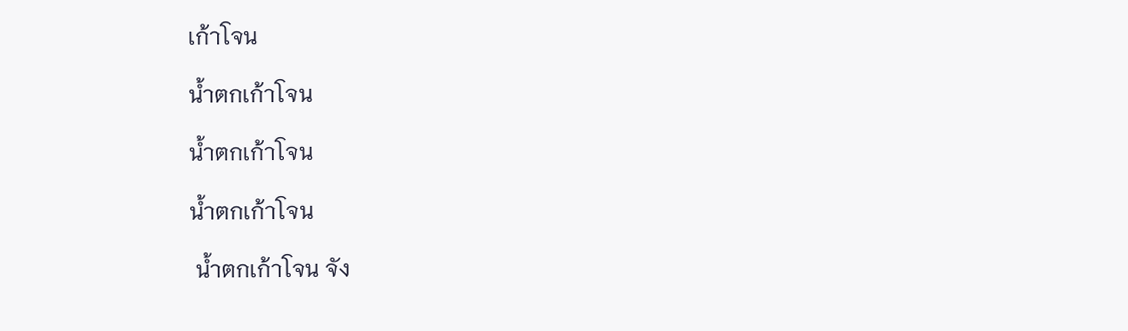เก้าโจน

น้ำตกเก้าโจน

น้ำตกเก้าโจน

น้ำตกเก้าโจน

 น้ำตกเก้าโจน จัง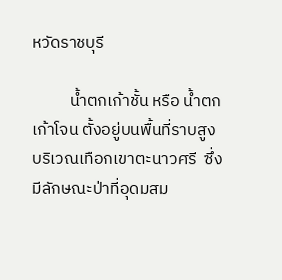หวัดราชบุรี

          น้ำตกเก้าชั้น หรือ น้ำตกเก้าโจน ตั้งอยู่บนพื้นที่ราบสูงบริเวณเทือกเขาตะนาวศรี  ซึ่งมีลักษณะป่าที่อุดมสม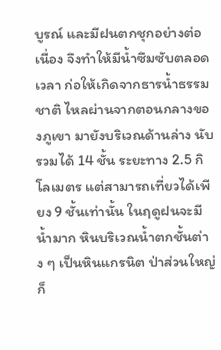บูรณ์ และมีฝนตกชุกอย่างต่อเนื่อง จึงทำให้มีน้ำซึมซับตลอดเวลา ก่อให้เกิดจากธารน้ำธรรมชาติ ไหลผ่านจากตอนกลางของภูเขา มายังบริเวณด้านล่าง นับรวมได้ 14 ชั้น ระยะทาง 2.5 กิโลเมตร แต่สามารถเที่ยวได้เพียง 9 ชั้นเท่านั้น ในฤดูฝนจะมีน้ำมาก หินบริเวณน้ำตกชั้นต่าง ๆ เป็นหินแกรนิต ป่าส่วนใหญ่ก็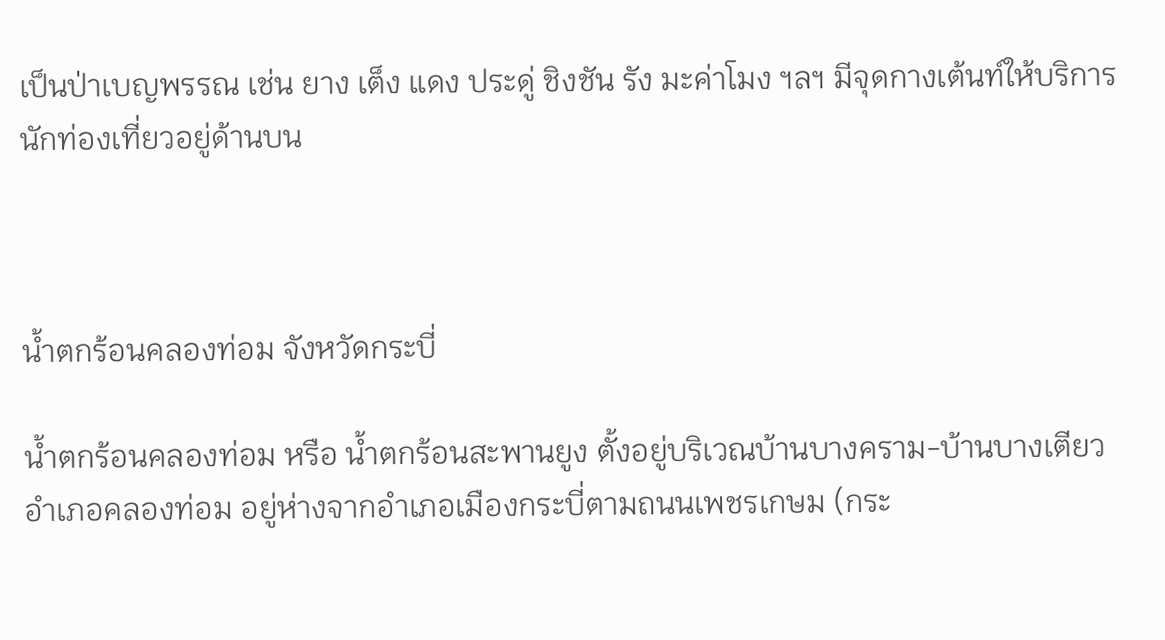เป็นป่าเบญพรรณ เช่น ยาง เต็ง แดง ประดู่ ชิงชัน รัง มะค่าโมง ฯลฯ มีจุดกางเต้นท์ให้บริการนักท่องเที่ยวอยู่ด้านบน



น้ำตกร้อนคลองท่อม จังหวัดกระบี่

น้ำตกร้อนคลองท่อม หรือ น้ำตกร้อนสะพานยูง ตั้งอยู่บริเวณบ้านบางคราม-บ้านบางเตียว อำเภอคลองท่อม อยู่ห่างจากอำเภอเมืองกระบี่ตามถนนเพชรเกษม (กระ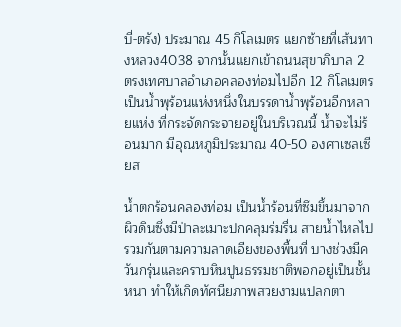บี่-ตรัง) ประมาณ 45 กิโลเมตร แยกซ้ายที่เส้นทางหลวง4038 จากนั้นแยกเข้าถนนสุขาภิบาล 2 ตรงเทศบาลอำเภอคลองท่อมไปอีก 12 กิโลเมตร เป็นน้ำพุร้อนแห่งหนึ่งในบรรดาน้ำพุร้อนอีกหลายแห่ง ที่กระจัดกระจายอยู่ในบริเวณนี้ น้ำจะไม่ร้อนมาก มีอุณหภูมิประมาณ 40-50 องศาเซลเซียส

น้ำตกร้อนคลองท่อม เป็นน้ำร้อนที่ซึมขึ้นมาจากผิวดินซึ่งมีป่าละเมาะปกคลุมร่มรื่น สายน้ำไหลไปรวมกันตามความลาดเอียงของพื้นที่ บางช่วงมีควันกรุ่นและคราบหินปูนธรรมชาติพอกอยู่เป็นชั้นหนา ทำให้เกิดทัศนียภาพสวยงามแปลกตา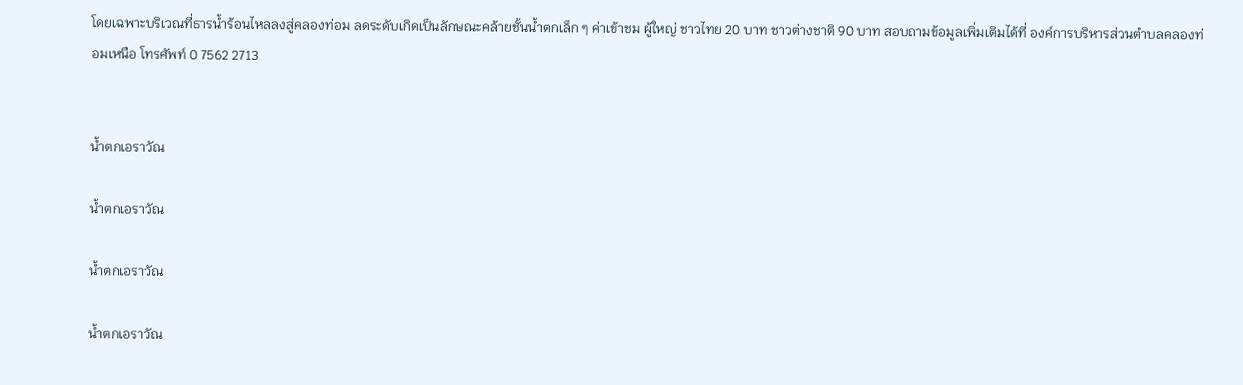โดยเฉพาะบริเวณที่ธารน้ำร้อนไหลลงสู่คลองท่อม ลดระดับเกิดเป็นลักษณะคล้ายชั้นน้ำตกเล็ก ๆ ค่าเข้าชม ผู้ใหญ่ ชาวไทย 20 บาท ชาวต่างชาติ 90 บาท สอบถามข้อมูลเพิ่มเติมได้ที่ องค์การบริหารส่วนตำบลคลองท่อมเหนือ โทรศัพท์ 0 7562 2713


น้ำตกเอราวัณ

น้ำตกเอราวัณ

น้ำตกเอราวัณ

น้ำตกเอราวัณ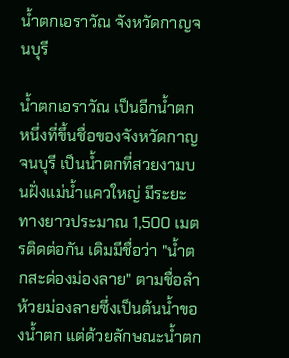น้ำตกเอราวัณ จังหวัดกาญจนบุรี

น้ำตกเอราวัณ เป็นอีกน้ำตกหนึ่งที่ขึ้นชื่อของจังหวัดกาญจนบุรี เป็นน้ำตกที่สวยงามบนฝั่งแม่น้ำแควใหญ่ มีระยะทางยาวประมาณ 1,500 เมตรติดต่อกัน เดิมมีชื่อว่า "น้ำตกสะด่องม่องลาย" ตามชื่อลำห้วยม่องลายซึ่งเป็นต้นน้ำของน้ำตก แต่ด้วยลักษณะน้ำตก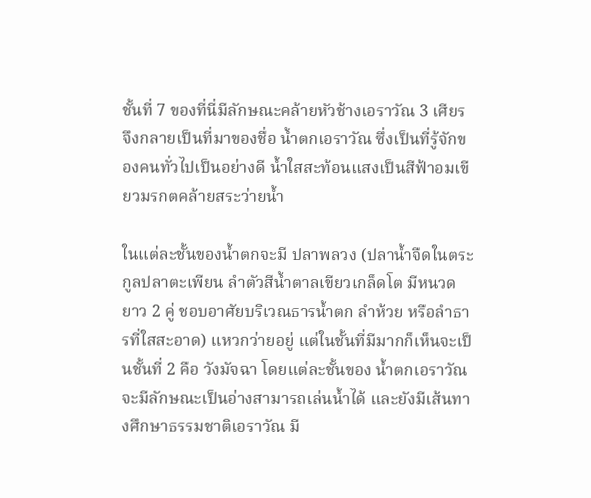ชั้นที่ 7 ของที่นี่มีลักษณะคล้ายหัวช้างเอราวัณ 3 เศียร จึงกลายเป็นที่มาของชื่อ น้ำตกเอราวัณ ซึ่งเป็นที่รู้จักของคนทั่วไปเป็นอย่างดี น้ำใสสะท้อนแสงเป็นสีฟ้าอมเขียวมรกตคล้ายสระว่ายน้ำ

ในแต่ละชั้นของน้ำตกจะมี ปลาพลวง (ปลาน้ำจืดในตระกูลปลาตะเพียน ลำตัวสีน้ำตาลเขียวเกล็ดโต มีหนวดยาว 2 คู่ ชอบอาศัยบริเวณธารน้ำตก ลำห้วย หรือลำธารที่ใสสะอาด) แหวกว่ายอยู่ แต่ในชั้นที่มีมากก็เห็นจะเป็นชั้นที่ 2 คือ วังมัจฉา โดยแต่ละชั้นของ น้ำตกเอราวัณ จะมีลักษณะเป็นอ่างสามารถเล่นน้ำได้ และยังมีเส้นทางศึกษาธรรมชาติเอราวัณ มี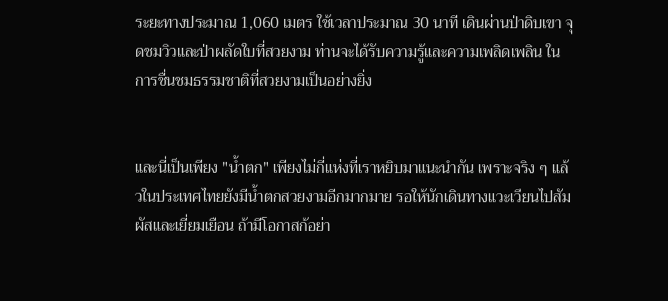ระยะทางประมาณ 1,060 เมตร ใช้เวลาประมาณ 30 นาที เดินผ่านป่าดิบเขา จุดชมวิวและป่าผลัดใบที่สวยงาม ท่านจะได้รับความรู้และความเพลิดเพลิน ในการชื่นชมธรรมชาติที่สวยงามเป็นอย่างยิ่ง


และนี่เป็นเพียง "น้ำตก" เพียงไม่กี่แห่งที่เราหยิบมาแนะนำกัน เพราะจริง ๆ แล้วในประเทศไทยยังมีน้ำตกสวยงามอีกมากมาย รอให้นักเดินทางแวะเวียนไปสัมผัสและเยี่ยมเยือน ถ้ามีโอกาสก้อย่า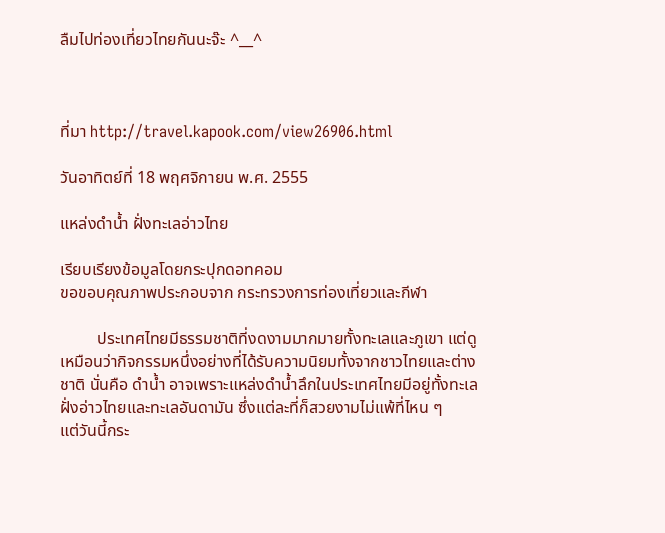ลืมไปท่องเที่ยวไทยกันนะจ๊ะ ^__^



ที่มา http://travel.kapook.com/view26906.html

วันอาทิตย์ที่ 18 พฤศจิกายน พ.ศ. 2555

แหล่งดำน้ำ ฝั่งทะเลอ่าวไทย

เรียบเรียงข้อมูลโดยกระปุกดอทคอม
ขอขอบคุณภาพประกอบจาก กระทรวงการท่องเที่ยวและกีฬา

         ประเทศไทยมีธรรมชาติที่งดงามมากมายทั้งทะเลและภูเขา แต่ดูเหมือนว่ากิจกรรมหนึ่งอย่างที่ได้รับความนิยมทั้งจากชาวไทยและต่างชาติ นั่นคือ ดำน้ำ อาจเพราะแหล่งดำน้ำลึกในประเทศไทยมีอยู่ทั้งทะเลฝั่งอ่าวไทยและทะเลอันดามัน ซึ่งแต่ละที่ก็สวยงามไม่แพ้ที่ไหน ๆ
แต่วันนี้กระ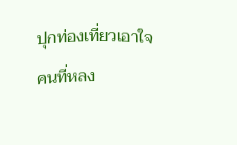ปุกท่องเที่ยวเอาใจคนที่หลง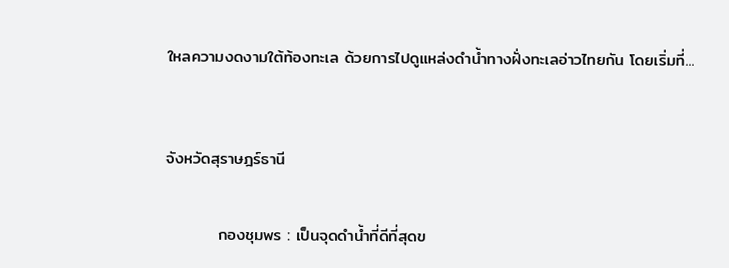ใหลความงดงามใต้ท้องทะเล ด้วยการไปดูแหล่งดำน้ำทางฝั่งทะเลอ่าวไทยกัน โดยเริ่มที่...



จังหวัดสุราษฎร์ธานี


         กองชุมพร : เป็นจุดดำน้ำที่ดีที่สุดข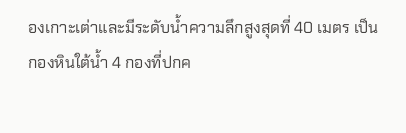องเกาะเต่าและมีระดับน้ำความลึกสูงสุดที่ 40 เมตร เป็นกองหินใต้น้ำ 4 กองที่ปกค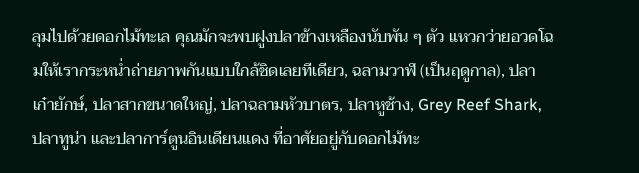ลุมไปด้วยดอกไม้ทะเล คุณมักจะพบฝูงปลาข้างเหลืองนับพัน ๆ ตัว แหวกว่ายอวดโฉมให้เรากระหน่ำถ่ายภาพกันแบบใกล้ชิดเลยทีเดียว, ฉลามวาฬ (เป็นฤดูกาล), ปลาเก๋ายักษ์, ปลาสากขนาดใหญ่, ปลาฉลามหัวบาตร, ปลาหูช้าง, Grey Reef Shark, ปลาทูน่า และปลาการ์ตูนอินเดียนแดง ที่อาศัยอยู่กับดอกไม้ทะ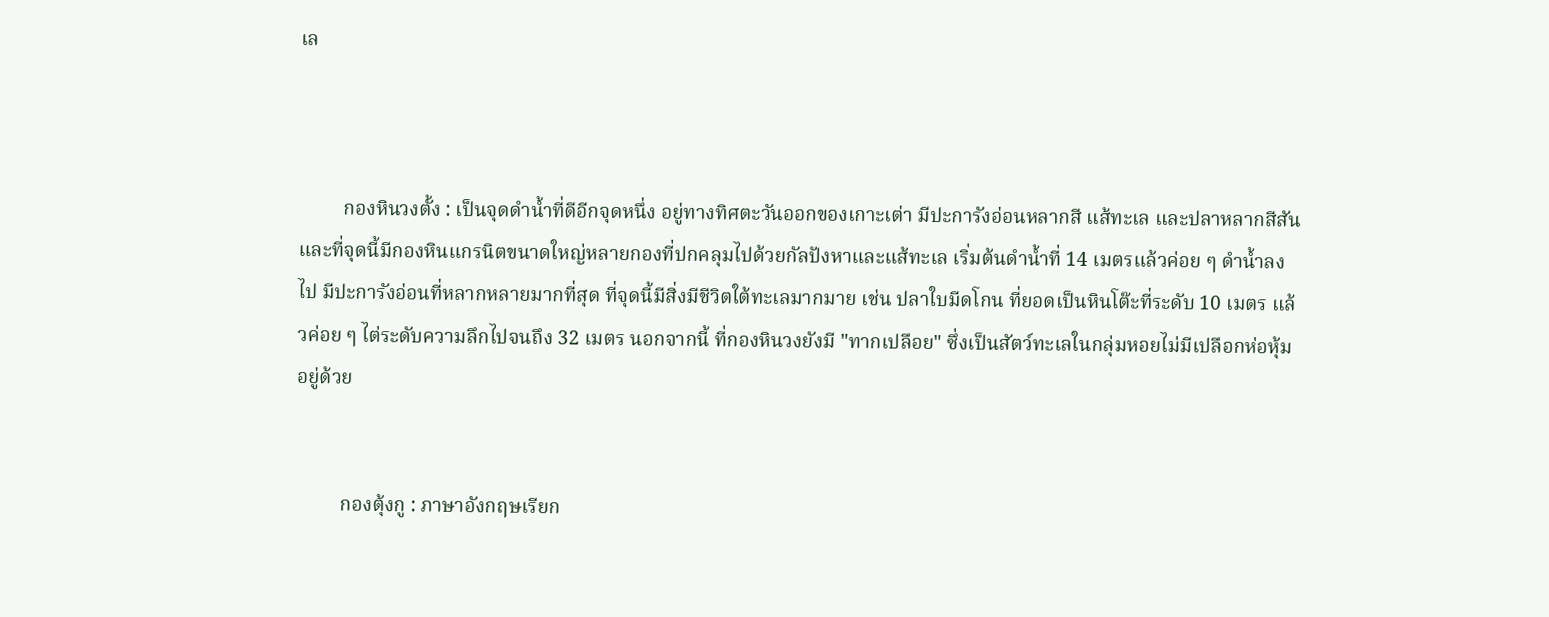เล



         กองหินวงตั้ง : เป็นจุดดำน้ำที่ดีอีกจุดหนึ่ง อยู่ทางทิศตะวันออกของเกาะเต่า มีปะการังอ่อนหลากสี แส้ทะเล และปลาหลากสีสัน และที่จุดนี้มีกองหินแกรนิตขนาดใหญ่หลายกองที่ปกคลุมไปด้วยกัลปังหาและแส้ทะเล เริ่มต้นดำน้ำที่ 14 เมตรแล้วค่อย ๆ ดำน้ำลงไป มีปะการังอ่อนที่หลากหลายมากที่สุด ที่จุดนี้มีสิ่งมีชีวิตใต้ทะเลมากมาย เช่น ปลาใบมีดโกน ที่ยอดเป็นหินโต๊ะที่ระดับ 10 เมตร แล้วค่อย ๆ ไต่ระดับความลึกไปจนถึง 32 เมตร นอกจากนี้ ที่กองหินวงยังมี "ทากเปลือย" ซึ่งเป็นสัตว์ทะเลในกลุ่มหอยไม่มีเปลือกห่อหุ้มอยู่ด้วย


         กองตุ้งกู : ภาษาอังกฤษเรียก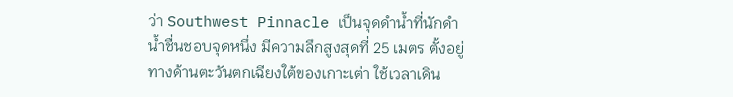ว่า Southwest Pinnacle เป็นจุดดำน้ำที่นักดำน้ำชื่นชอบจุดหนึ่ง มีความลึกสูงสุดที่ 25 เมตร ตั้งอยู่ทางด้านตะวันตกเฉียงใต้ของเกาะเต่า ใช้เวลาเดิน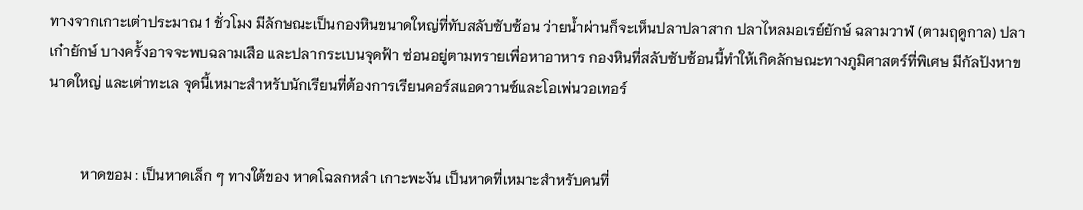ทางจากเกาะเต่าประมาณ 1 ชั่วโมง มีลักษณะเป็นกองหินขนาดใหญ่ที่ทับสลับซับซ้อน ว่ายน้ำผ่านก็จะเห็นปลาปลาสาก ปลาไหลมอเรย์ยักษ์ ฉลามวาฬ (ตามฤดูกาล) ปลาเก๋ายักษ์ บางครั้งอาจจะพบฉลามเสือ และปลากระเบนจุดฟ้า ซ่อนอยู่ตามทรายเพื่อหาอาหาร กองหินที่สลับซับซ้อนนี้ทำให้เกิดลักษณะทางภูมิศาสตร์ที่พิเศษ มีกัลปังหาขนาดใหญ่ และเต่าทะเล จุดนี้เหมาะสำหรับนักเรียนที่ต้องการเรียนคอร์สแอดวานซ์และโอเพ่นวอเทอร์


         หาดขอม : เป็นหาดเล็ก ๆ ทางใต้ของ หาดโฉลกหลำ เกาะพะงัน เป็นหาดที่เหมาะสำหรับคนที่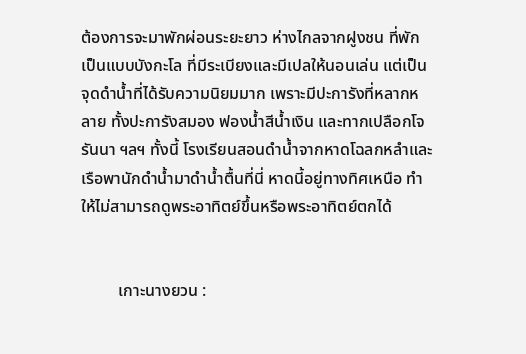ต้องการจะมาพักผ่อนระยะยาว ห่างไกลจากฝูงชน ที่พักเป็นแบบบังกะโล ที่มีระเบียงและมีเปลให้นอนเล่น แต่เป็นจุดดำน้ำที่ได้รับความนิยมมาก เพราะมีปะการังที่หลากหลาย ทั้งปะการังสมอง ฟองน้ำสีน้ำเงิน และทากเปลือกโจรันนา ฯลฯ ทั้งนี้ โรงเรียนสอนดำน้ำจากหาดโฉลกหลำและเรือพานักดำน้ำมาดำน้ำตื้นที่นี่ หาดนี้อยู่ทางทิศเหนือ ทำให้ไม่สามารถดูพระอาทิตย์ขึ้นหรือพระอาทิตย์ตกได้


         เกาะนางยวน :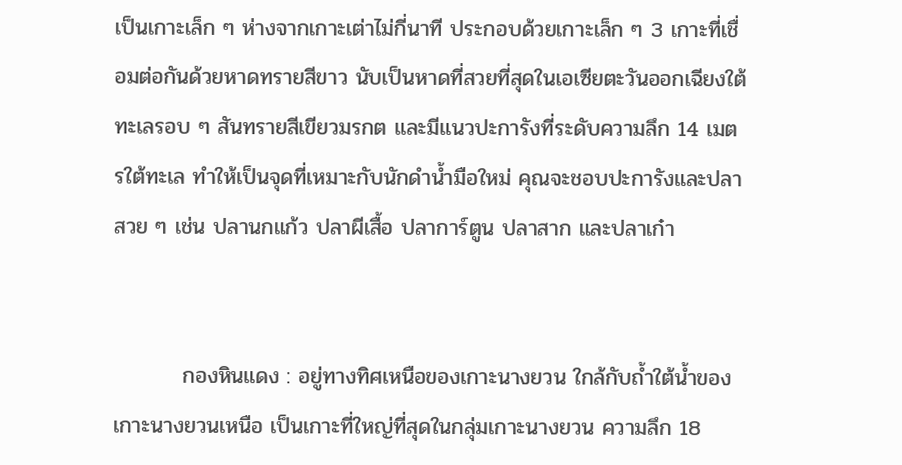เป็นเกาะเล็ก ๆ ห่างจากเกาะเต่าไม่กี่นาที ประกอบด้วยเกาะเล็ก ๆ 3 เกาะที่เชื่อมต่อกันด้วยหาดทรายสีขาว นับเป็นหาดที่สวยที่สุดในเอเซียตะวันออกเฉียงใต้ ทะเลรอบ ๆ สันทรายสีเขียวมรกต และมีแนวปะการังที่ระดับความลึก 14 เมตรใต้ทะเล ทำให้เป็นจุดที่เหมาะกับนักดำน้ำมือใหม่ คุณจะชอบปะการังและปลาสวย ๆ เช่น ปลานกแก้ว ปลาผีเสื้อ ปลาการ์ตูน ปลาสาก และปลาเก๋า


         กองหินแดง : อยู่ทางทิศเหนือของเกาะนางยวน ใกล้กับถ้ำใต้น้ำของเกาะนางยวนเหนือ เป็นเกาะที่ใหญ่ที่สุดในกลุ่มเกาะนางยวน ความลึก 18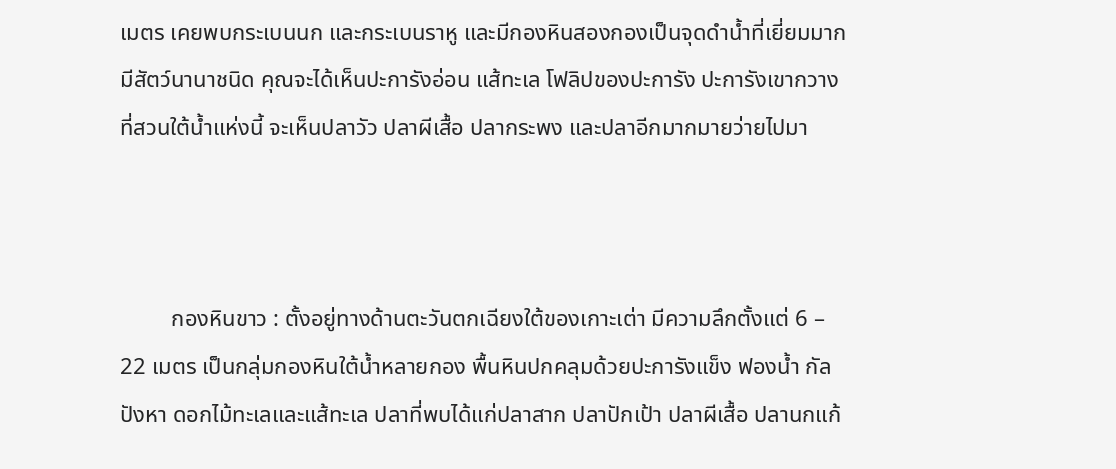เมตร เคยพบกระเบนนก และกระเบนราหู และมีกองหินสองกองเป็นจุดดำน้ำที่เยี่ยมมาก มีสัตว์นานาชนิด คุณจะได้เห็นปะการังอ่อน แส้ทะเล โฟลิปของปะการัง ปะการังเขากวางที่สวนใต้น้ำแห่งนี้ จะเห็นปลาวัว ปลาผีเสื้อ ปลากระพง และปลาอีกมากมายว่ายไปมา



         กองหินขาว : ตั้งอยู่ทางด้านตะวันตกเฉียงใต้ของเกาะเต่า มีความลึกตั้งแต่ 6 – 22 เมตร เป็นกลุ่มกองหินใต้น้ำหลายกอง พื้นหินปกคลุมด้วยปะการังแข็ง ฟองน้ำ กัลปังหา ดอกไม้ทะเลและแส้ทะเล ปลาที่พบได้แก่ปลาสาก ปลาปักเป้า ปลาผีเสื้อ ปลานกแก้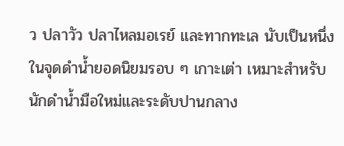ว ปลาวัว ปลาไหลมอเรย์ และทากทะเล นับเป็นหนึ่งในจุดดำน้ำยอดนิยมรอบ ๆ เกาะเต่า เหมาะสำหรับนักดำน้ำมือใหม่และระดับปานกลาง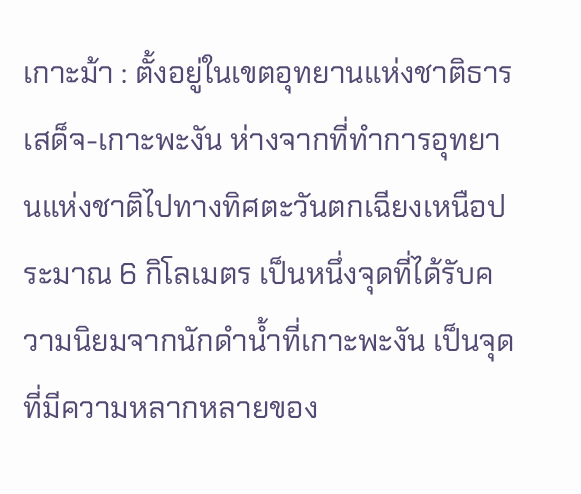เกาะม้า : ตั้งอยู่ในเขตอุทยานแห่งชาติธารเสด็จ-เกาะพะงัน ห่างจากที่ทำการอุทยานแห่งชาติไปทางทิศตะวันตกเฉียงเหนือประมาณ 6 กิโลเมตร เป็นหนึ่งจุดที่ได้รับความนิยมจากนักดำน้ำที่เกาะพะงัน เป็นจุดที่มีความหลากหลายของ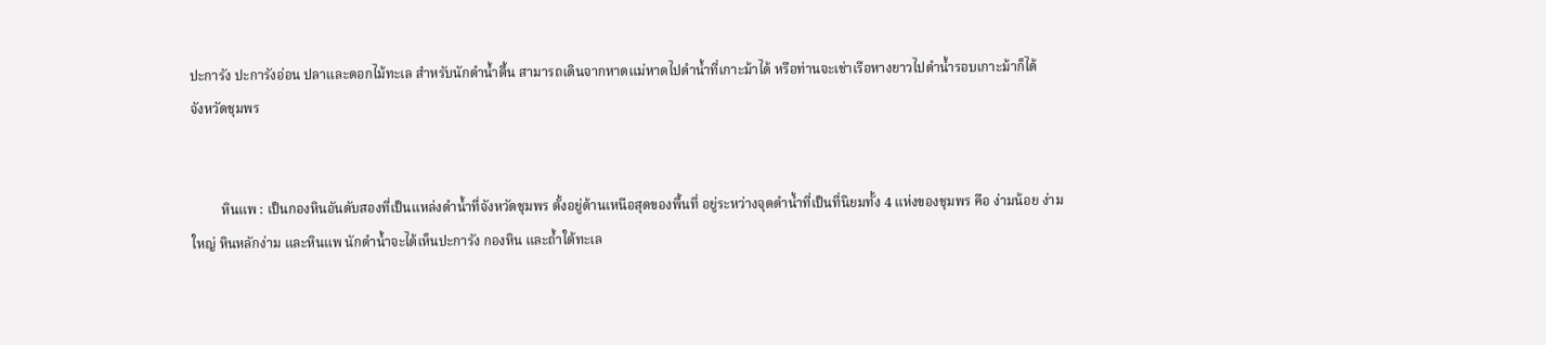ปะการัง ปะการังอ่อน ปลาและดอกไม้ทะเล สำหรับนักดำน้ำตื้น สามารถเดินจากหาดแม่หาดไปดำน้ำที่เกาะม้าได้ หรือท่านจะเช่าเรือหางยาวไปดำน้ำรอบเกาะม้าก็ได้
จังหวัดชุมพร


         หินแพ : เป็นกองหินอันดับสองที่เป็นแหล่งดำน้ำที่จังหวัดชุมพร ตั้งอยู่ด้านเหนือสุดของพื้นที่ อยู่ระหว่างจุดดำน้ำที่เป็นที่นิยมทั้ง 4 แห่งของชุมพร คือ ง่ามน้อย ง่ามใหญ่ หินหลักง่าม และหินแพ นักดำน้ำจะได้เห็นปะการัง กองหิน และถ้ำใต้ทะเล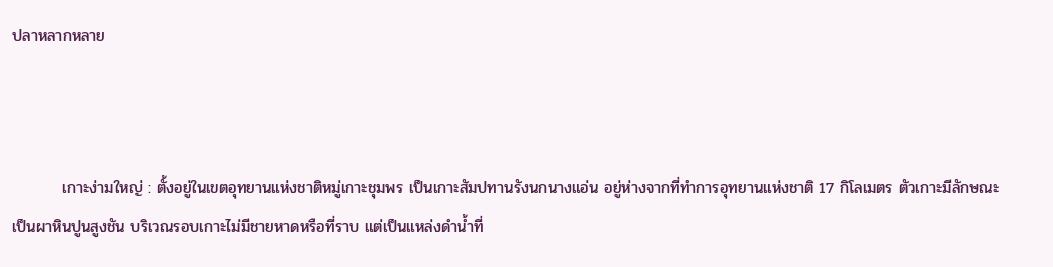ปลาหลากหลาย



         เกาะง่ามใหญ่ : ตั้งอยู่ในเขตอุทยานแห่งชาติหมู่เกาะชุมพร เป็นเกาะสัมปทานรังนกนางแอ่น อยู่ห่างจากที่ทำการอุทยานแห่งชาติ 17 กิโลเมตร ตัวเกาะมีลักษณะเป็นผาหินปูนสูงชัน บริเวณรอบเกาะไม่มีชายหาดหรือที่ราบ แต่เป็นแหล่งดำน้ำที่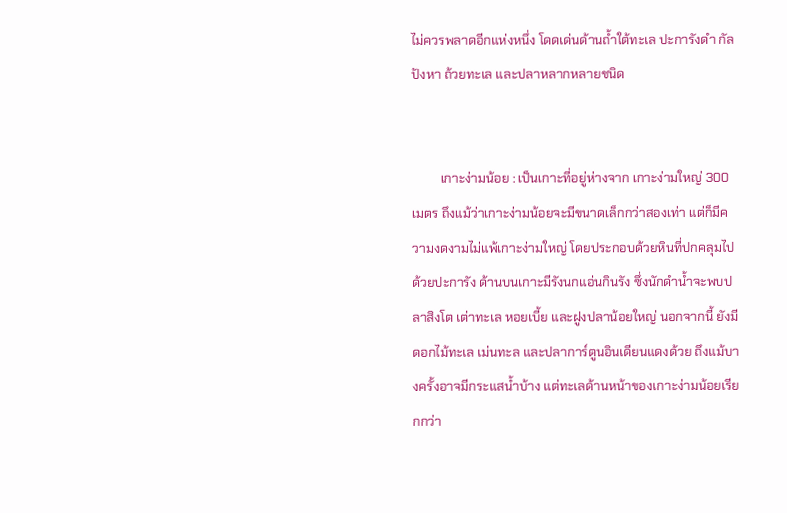ไม่ควรพลาดอีกแห่งหนึ่ง โดดเด่นด้านถ้ำใต้ทะเล ปะการังดำ กัลปังหา ถ้วยทะเล และปลาหลากหลายชนิด


         เกาะง่ามน้อย : เป็นเกาะที่อยู่ห่างจาก เกาะง่ามใหญ่ 300 เมตร ถึงแม้ว่าเกาะง่ามน้อยจะมีขนาดเล็กกว่าสองเท่า แต่ก็มีความงดงามไม่แพ้เกาะง่ามใหญ่ โดยประกอบด้วยหินที่ปกคลุมไปด้วยปะการัง ด้านบนเกาะมีรังนกแอ่นกินรัง ซึ่งนักดำน้ำจะพบปลาสิงโต เต่าทะเล หอยเบี้ย และฝูงปลาน้อยใหญ่ นอกจากนี้ ยังมีดอกไม้ทะเล เม่นทะล และปลาการ์ตูนอินเดียนแดงด้วย ถึงแม้บางครั้งอาจมีกระแสน้ำบ้าง แต่ทะเลด้านหน้าของเกาะง่ามน้อยเรียกกว่า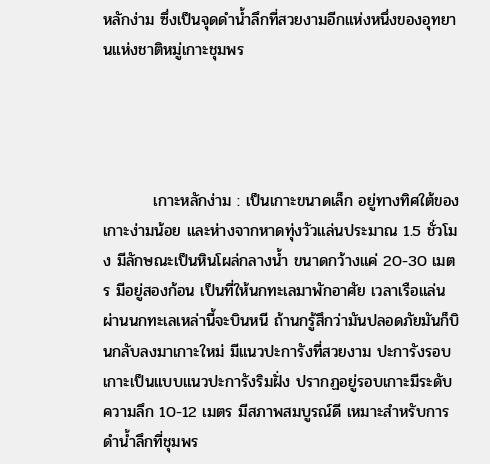หลักง่าม ซึ่งเป็นจุดดำน้ำลึกที่สวยงามอีกแห่งหนึ่งของอุทยานแห่งชาติหมู่เกาะชุมพร




         เกาะหลักง่าม : เป็นเกาะขนาดเล็ก อยู่ทางทิศใต้ของเกาะง่ามน้อย และห่างจากหาดทุ่งวัวแล่นประมาณ 1.5 ชั่วโมง มีลักษณะเป็นหินโผล่กลางน้ำ ขนาดกว้างแค่ 20-30 เมตร มีอยู่สองก้อน เป็นที่ให้นกทะเลมาพักอาศัย เวลาเรือแล่นผ่านนกทะเลเหล่านี้จะบินหนี ถ้านกรู้สึกว่ามันปลอดภัยมันก็บินกลับลงมาเกาะใหม่ มีแนวปะการังที่สวยงาม ปะการังรอบเกาะเป็นแบบแนวปะการังริมฝั่ง ปรากฏอยู่รอบเกาะมีระดับความลึก 10-12 เมตร มีสภาพสมบูรณ์ดี เหมาะสำหรับการดำน้ำลึกที่ชุมพร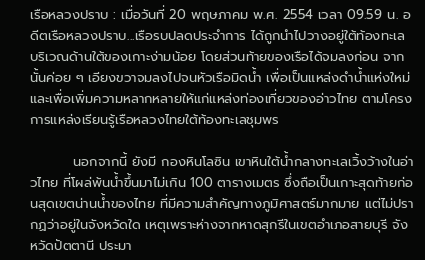เรือหลวงปราบ : เมื่อวันที่ 20 พฤษภาคม พ.ศ. 2554 เวลา 09.59 น. อดีตเรือหลวงปราบ...เรือรบปลดประจำการ ได้ถูกนำไปวางอยู่ใต้ท้องทะเล บริเวณด้านใต้ของเกาะง่ามน้อย โดยส่วนท้ายของเรือได้จมลงก่อน จากนั้นค่อย ๆ เอียงขวาจมลงไปจนหัวเรือมิดน้ำ เพื่อเป็นแหล่งดำน้ำแห่งใหม่ และเพื่อเพิ่มความหลากหลายให้แก่แหล่งท่องเที่ยวของอ่าวไทย ตามโครงการแหล่งเรียนรู้เรือหลวงไทยใต้ท้องทะเลชุมพร

         นอกจากนี้ ยังมี กองหินโลซิน เขาหินใต้น้ำกลางทะเลเวิ้งว้างในอ่าวไทย ที่โผล่พ้นน้ำขึ้นมาไม่เกิน 100 ตารางเมตร ซึ่งถือเป็นเกาะสุดท้ายก่อนสุดเขตน่านน้ำของไทย ที่มีความสำคัญทางภูมิศาสตร์มากมาย แต่ไม่ปรากฏว่าอยู่ในจังหวัดใด เหตุเพราะห่างจากหาดสุกรีในเขตอำเภอสายบุรี จังหวัดปัตตานี ประมา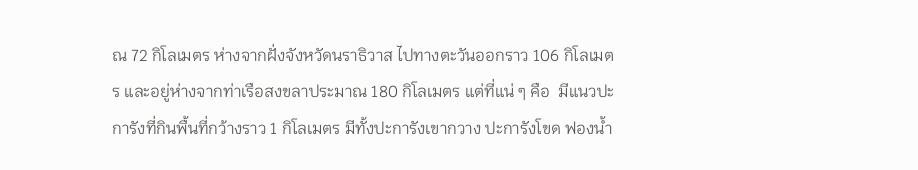ณ 72 กิโลเมตร ห่างจากฝั่งจังหวัดนราธิวาส ไปทางตะวันออกราว 106 กิโลเมตร และอยู่ห่างจากท่าเรือสงขลาประมาณ 180 กิโลเมตร แต่ที่แน่ ๆ คือ  มีแนวปะการังที่กินพื้นที่กว้างราว 1 กิโลเมตร มีทั้งปะการังเขากวาง ปะการังโขด ฟองน้ำ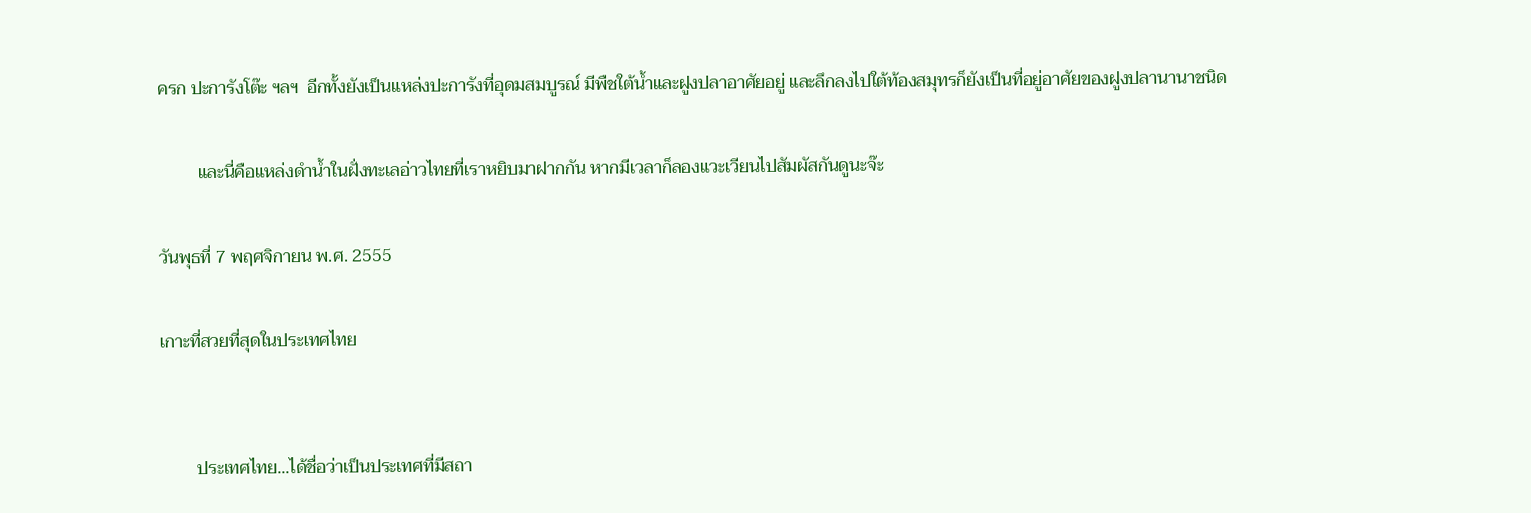ครก ปะการังโต๊ะ ฯลฯ  อีกทั้งยังเป็นแหล่งปะการังที่อุดมสมบูรณ์ มีพืชใต้น้ำและฝูงปลาอาศัยอยู่ และลึกลงไปใต้ท้องสมุทรก็ยังเป็นที่อยู่อาศัยของฝูงปลานานาชนิด

         และนี่คือแหล่งดำน้ำในฝั่งทะเลอ่าวไทยที่เราหยิบมาฝากกัน หากมีเวลาก็ลองแวะเวียนไปสัมผัสกันดูนะจ๊ะ

วันพุธที่ 7 พฤศจิกายน พ.ศ. 2555

เกาะที่สวยที่สุดในประเทศไทย


        ประเทศไทย...ได้ชื่อว่าเป็นประเทศที่มีสถา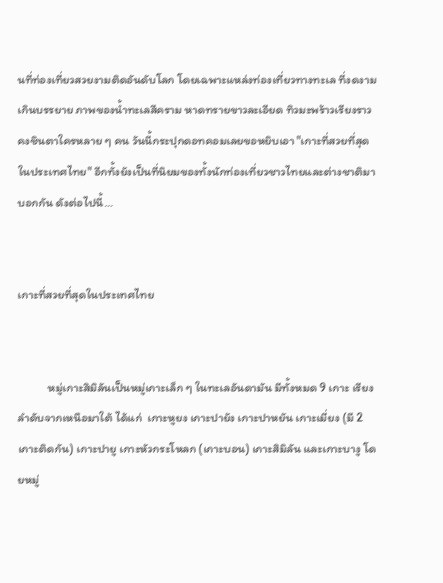นที่ท่องเที่ยวสวยงามติดอันดับโลก โดยเฉพาะแหล่งท่องเที่ยวทางทะเล ที่งดงามเกินบรรยาย ภาพของน้ำทะเลสีคราม หาดทรายขาวละเอียด ทิวมะพร้าวเรียงราว คงชินตาใครหลาย ๆ คน วันนี้กระปุกดอทคอมเลยขอหยิบเอา "เกาะที่สวยที่สุดในประเทศไทย" อีกทั้งยังเป็นที่นิยมของทั้งนักท่องเที่ยวชาวไทยและต่างชาติมาบอกกัน ดังต่อไปนี้…


เกาะที่สวยที่สุดในประเทศไทย


          หมู่เกาะสิมิลันเป็นหมู่เกาะเล็ก ๆ ในทะเลอันดามัน มีทั้งหมด 9 เกาะ เรียงลำดับจากเหนือมาใต้ ได้แก่  เกาะหูยง เกาะปายัง เกาะปาหยัน เกาะเมี่ยง (มี 2 เกาะติดกัน) เกาะปายู เกาะหัวกระโหลก (เกาะบอน) เกาะสิมิลัน และเกาะบางู โดยหมู่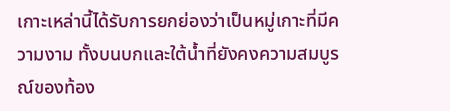เกาะเหล่านี้ได้รับการยกย่องว่าเป็นหมู่เกาะที่มีความงาม ทั้งบนบกและใต้น้ำที่ยังคงความสมบูรณ์ของท้อง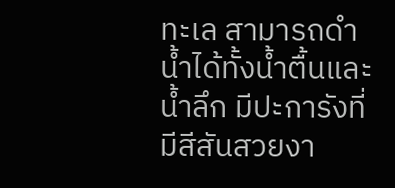ทะเล สามารถดำน้ำได้ทั้งน้ำตื้นและน้ำลึก มีปะการังที่มีสีสันสวยงา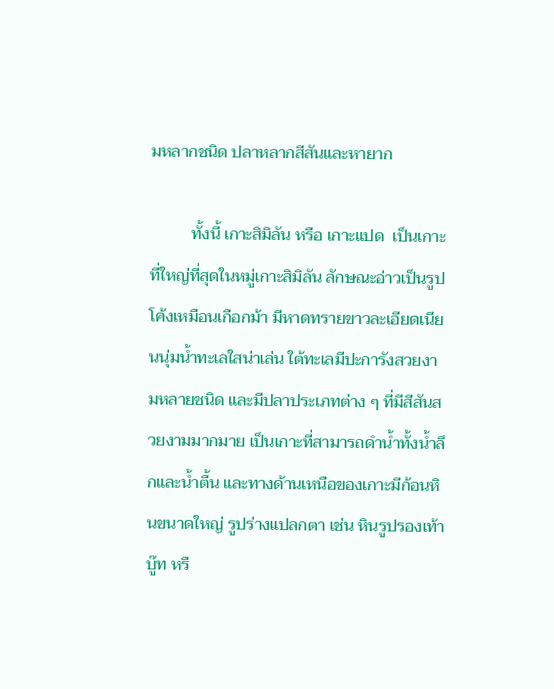มหลากชนิด ปลาหลากสีสันและหายาก

          ทั้งนี้ เกาะสิมิลัน หรือ เกาะแปด  เป็นเกาะที่ใหญ่ที่สุดในหมู่เกาะสิมิลัน ลักษณะอ่าวเป็นรูปโค้งเหมือนเกือกม้า มีหาดทรายขาวละเอียดเนียนนุ่มน้ำทะเลใสน่าเล่น ใต้ทะเลมีปะการังสวยงามหลายชนิด และมีปลาประเภทต่าง ๆ ที่มีสีสันสวยงามมากมาย เป็นเกาะที่สามารถดำน้ำทั้งน้ำลึกและน้ำตื้น และทางด้านเหนือของเกาะมีก้อนหินขนาดใหญ่ รูปร่างแปลกตา เช่น หินรูปรองเท้าบู๊ท หรื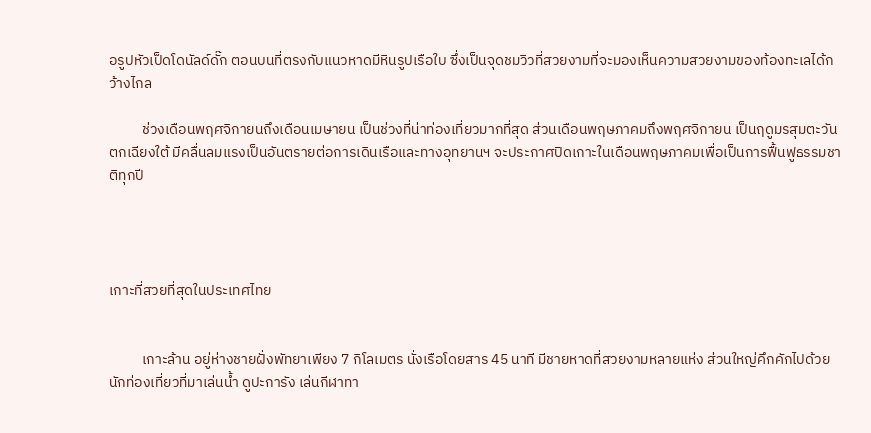อรูปหัวเป็ดโดนัลด์ดั๊ก ตอนบนที่ตรงกับแนวหาดมีหินรูปเรือใบ ซึ่งเป็นจุดชมวิวที่สวยงามที่จะมองเห็นความสวยงามของท้องทะเลได้กว้างไกล

          ช่วงเดือนพฤศจิกายนถึงเดือนเมษายน เป็นช่วงที่น่าท่องเที่ยวมากที่สุด ส่วนเดือนพฤษภาคมถึงพฤศจิกายน เป็นฤดูมรสุมตะวันตกเฉียงใต้ มีคลื่นลมแรงเป็นอันตรายต่อการเดินเรือและทางอุทยานฯ จะประกาศปิดเกาะในเดือนพฤษภาคมเพื่อเป็นการฟื้นฟูธรรมชาติทุกปี




เกาะที่สวยที่สุดในประเทศไทย


          เกาะล้าน อยู่ห่างชายฝั่งพัทยาเพียง 7 กิโลเมตร นั่งเรือโดยสาร 45 นาที มีชายหาดที่สวยงามหลายแห่ง ส่วนใหญ่คึกคักไปด้วยนักท่องเที่ยวที่มาเล่นน้ำ ดูปะการัง เล่นกีฬาทา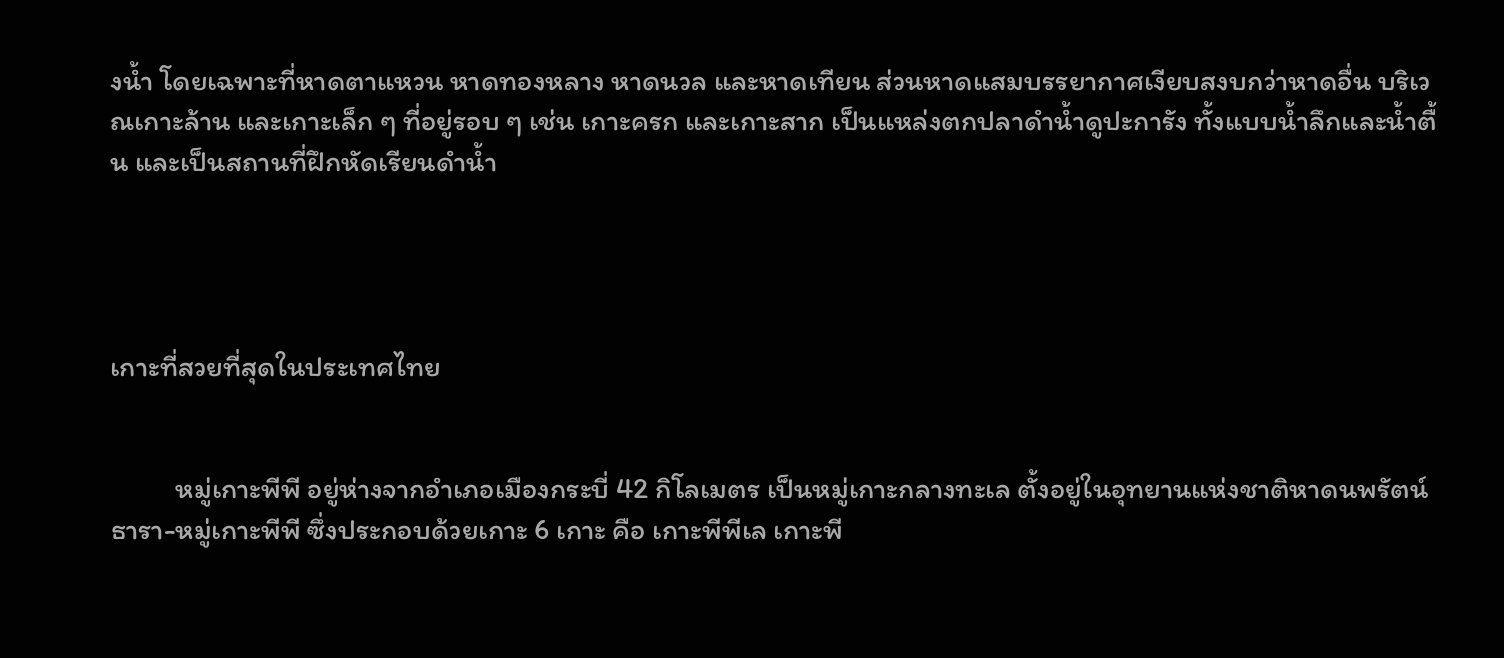งน้ำ โดยเฉพาะที่หาดตาแหวน หาดทองหลาง หาดนวล และหาดเทียน ส่วนหาดแสมบรรยากาศเงียบสงบกว่าหาดอื่น บริเวณเกาะล้าน และเกาะเล็ก ๆ ที่อยู่รอบ ๆ เช่น เกาะครก และเกาะสาก เป็นแหล่งตกปลาดำน้ำดูปะการัง ทั้งแบบน้ำลึกและน้ำตื้น และเป็นสถานที่ฝึกหัดเรียนดำน้ำ




เกาะที่สวยที่สุดในประเทศไทย


          หมู่เกาะพีพี อยู่ห่างจากอำเภอเมืองกระบี่ 42 กิโลเมตร เป็นหมู่เกาะกลางทะเล ตั้งอยู่ในอุทยานแห่งชาติหาดนพรัตน์ธารา-หมู่เกาะพีพี ซึ่งประกอบด้วยเกาะ 6 เกาะ คือ เกาะพีพีเล เกาะพี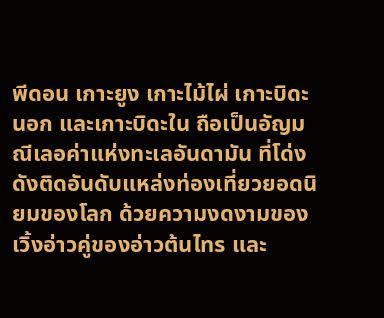พีดอน เกาะยูง เกาะไม้ไผ่ เกาะบิดะนอก และเกาะบิดะใน ถือเป็นอัญมณีเลอค่าแห่งทะเลอันดามัน ที่โด่งดังติดอันดับแหล่งท่องเที่ยวยอดนิยมของโลก ด้วยความงดงามของเวิ้งอ่าวคู่ของอ่าวต้นไทร และ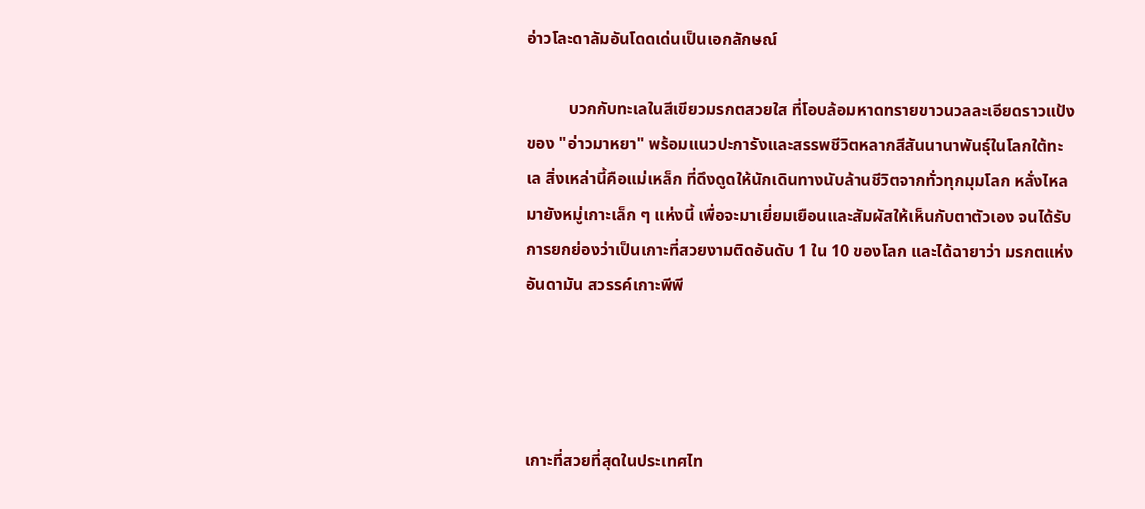อ่าวโละดาลัมอันโดดเด่นเป็นเอกลักษณ์

          บวกกับทะเลในสีเขียวมรกตสวยใส ที่โอบล้อมหาดทรายขาวนวลละเอียดราวแป้งของ "อ่าวมาหยา" พร้อมแนวปะการังและสรรพชีวิตหลากสีสันนานาพันธุ์ในโลกใต้ทะเล สิ่งเหล่านี้คือแม่เหล็ก ที่ดึงดูดให้นักเดินทางนับล้านชีวิตจากทั่วทุกมุมโลก หลั่งไหลมายังหมู่เกาะเล็ก ๆ แห่งนี้ เพื่อจะมาเยี่ยมเยือนและสัมผัสให้เห็นกับตาตัวเอง จนได้รับการยกย่องว่าเป็นเกาะที่สวยงามติดอันดับ 1 ใน 10 ของโลก และได้ฉายาว่า มรกตแห่งอันดามัน สวรรค์เกาะพีพี




เกาะที่สวยที่สุดในประเทศไท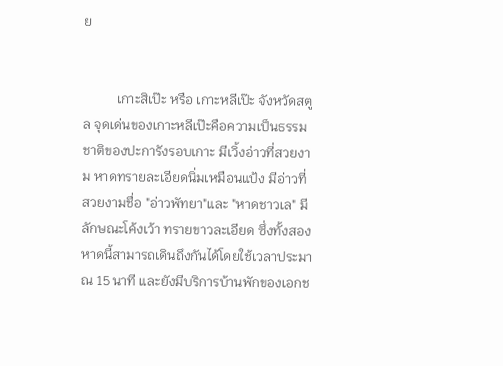ย


          เกาะสิเป๊ะ หรือ เกาะหลีเป๊ะ จังหวัดสตูล จุดเด่นของเกาะหลีเป๊ะคือความเป็นธรรมชาติของปะการังรอบเกาะ มีเวิ้งอ่าวที่สวยงาม หาดทรายละเอียดนิ่มเหมือนแป้ง มีอ่าวที่สวยงามชื่อ "อ่าวพัทยา"และ "หาดชาวเล" มีลักษณะโค้งเว้า ทรายขาวละเอียด ซึ่งทั้งสองหาดนี้สามารถเดินถึงกันได้โดยใช้เวลาประมาณ 15 นาที และยังมีบริการบ้านพักของเอกช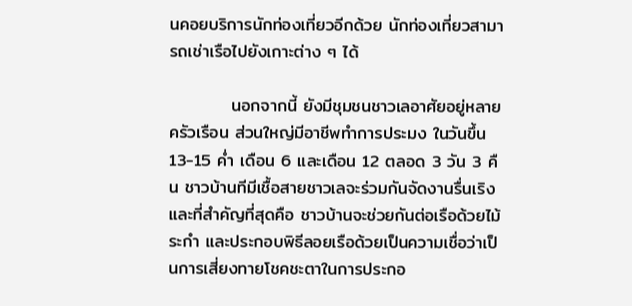นคอยบริการนักท่องเที่ยวอีกด้วย นักท่องเที่ยวสามารถเช่าเรือไปยังเกาะต่าง ๆ ได้

          นอกจากนี้ ยังมีชุมชนชาวเลอาศัยอยู่หลายครัวเรือน ส่วนใหญ่มีอาชีพทำการประมง ในวันขึ้น 13-15 ค่ำ เดือน 6 และเดือน 12 ตลอด 3 วัน 3 คืน ชาวบ้านทีมีเชื้อสายชาวเลจะร่วมกันจัดงานรื่นเริง และที่สำคัญที่สุดคือ ชาวบ้านจะช่วยกันต่อเรือด้วยไม้ระกำ และประกอบพิธีลอยเรือด้วยเป็นความเชื่อว่าเป็นการเสี่ยงทายโชคชะตาในการประกอ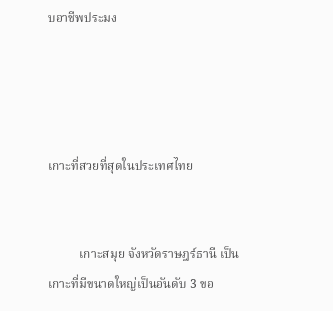บอาชีพประมง




เกาะที่สวยที่สุดในประเทศไทย


          เกาะสมุย จังหวัดราษฎร์ธานี เป็นเกาะที่มีขนาดใหญ่เป็นอันดับ 3 ขอ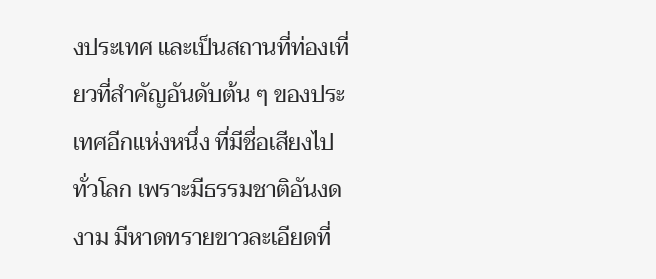งประเทศ และเป็นสถานที่ท่องเที่ยวที่สำคัญอันดับต้น ๆ ของประเทศอีกแห่งหนึ่ง ที่มีชื่อเสียงไปทั่วโลก เพราะมีธรรมชาติอันงดงาม มีหาดทรายขาวละเอียดที่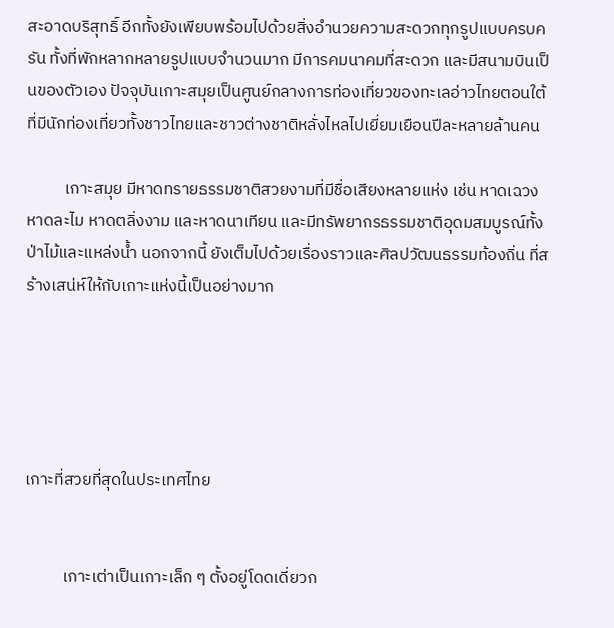สะอาดบริสุทธิ์ อีกทั้งยังเพียบพร้อมไปด้วยสิ่งอำนวยความสะดวกทุกรูปแบบครบครัน ทั้งที่พักหลากหลายรูปแบบจำนวนมาก มีการคมนาคมที่สะดวก และมีสนามบินเป็นของตัวเอง ปัจจุบันเกาะสมุยเป็นศูนย์กลางการท่องเที่ยวของทะเลอ่าวไทยตอนใต้ ที่มีนักท่องเที่ยวทั้งชาวไทยและชาวต่างชาติหลั่งไหลไปเยี่ยมเยือนปีละหลายล้านคน

          เกาะสมุย มีหาดทรายธรรมชาติสวยงามที่มีชื่อเสียงหลายแห่ง เช่น หาดเฉวง หาดละไม หาดตลิ่งงาม และหาดนาเทียน และมีทรัพยากรธรรมชาติอุดมสมบูรณ์ทั้งป่าไม้และแหล่งน้ำ นอกจากนี้ ยังเต็มไปด้วยเรื่องราวและศิลปวัฒนธรรมท้องถิ่น ที่สร้างเสน่ห์ให้กับเกาะแห่งนี้เป็นอย่างมาก





เกาะที่สวยที่สุดในประเทศไทย


          เกาะเต่าเป็นเกาะเล็ก ๆ ตั้งอยู่โดดเดี่ยวก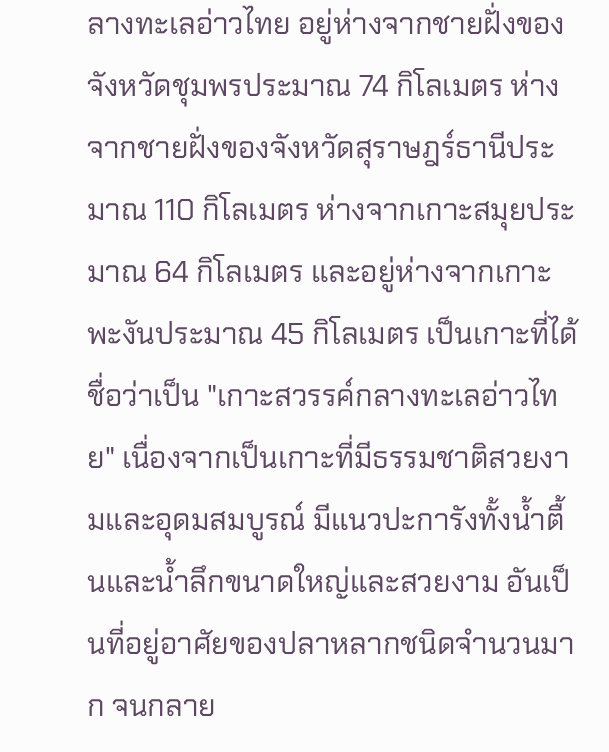ลางทะเลอ่าวไทย อยู่ห่างจากชายฝั่งของจังหวัดชุมพรประมาณ 74 กิโลเมตร ห่างจากชายฝั่งของจังหวัดสุราษฎร์ธานีประมาณ 110 กิโลเมตร ห่างจากเกาะสมุยประมาณ 64 กิโลเมตร และอยู่ห่างจากเกาะพะงันประมาณ 45 กิโลเมตร เป็นเกาะที่ได้ชื่อว่าเป็น "เกาะสวรรค์กลางทะเลอ่าวไทย" เนื่องจากเป็นเกาะที่มีธรรมชาติสวยงามและอุดมสมบูรณ์ มีแนวปะการังทั้งน้ำตื้นและน้ำลึกขนาดใหญ่และสวยงาม อันเป็นที่อยู่อาศัยของปลาหลากชนิดจำนวนมาก จนกลาย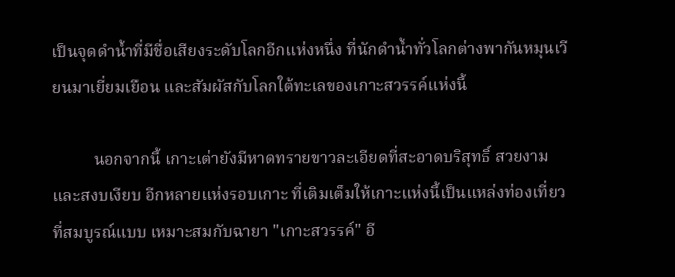เป็นจุดดำน้ำที่มีชื่อเสียงระดับโลกอีกแห่งหนึ่ง ที่นักดำน้ำทั่วโลกต่างพากันหมุนเวียนมาเยี่ยมเยือน และสัมผัสกับโลกใต้ทะเลของเกาะสวรรค์แห่งนี้

          นอกจากนี้ เกาะเต่ายังมีหาดทรายขาวละเอียดที่สะอาดบริสุทธิ์ สวยงาม และสงบเงียบ อีกหลายแห่งรอบเกาะ ที่เติมเต็มให้เกาะแห่งนี้เป็นแหล่งท่องเที่ยวที่สมบูรณ์แบบ เหมาะสมกับฉายา "เกาะสวรรค์" อี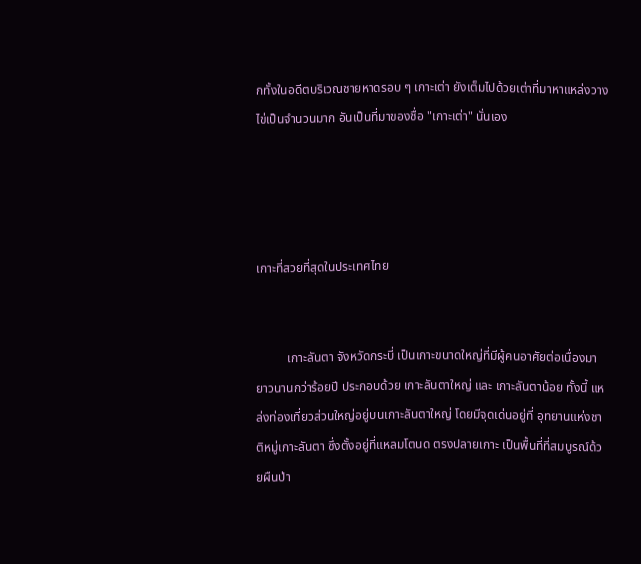กทั้งในอดีตบริเวณชายหาดรอบ ๆ เกาะเต่า ยังเต็มไปด้วยเต่าที่มาหาแหล่งวางไข่เป็นจำนวนมาก อันเป็นที่มาของชื่อ "เกาะเต่า" นั่นเอง




เกาะที่สวยที่สุดในประเทศไทย


          เกาะลันตา จังหวัดกระบี่ เป็นเกาะขนาดใหญ่ที่มีผู้คนอาศัยต่อเนื่องมายาวนานกว่าร้อยปี ประกอบด้วย เกาะลันตาใหญ่ และ เกาะลันตาน้อย ทั้งนี้ แหล่งท่องเที่ยวส่วนใหญ่อยู่บนเกาะลันตาใหญ่ โดยมีจุดเด่นอยู่ที่ อุทยานแห่งชาติหมู่เกาะลันตา ซึ่งตั้งอยู่ที่แหลมโตนด ตรงปลายเกาะ เป็นพื้นที่ที่สมบูรณ์ด้วยผืนป่า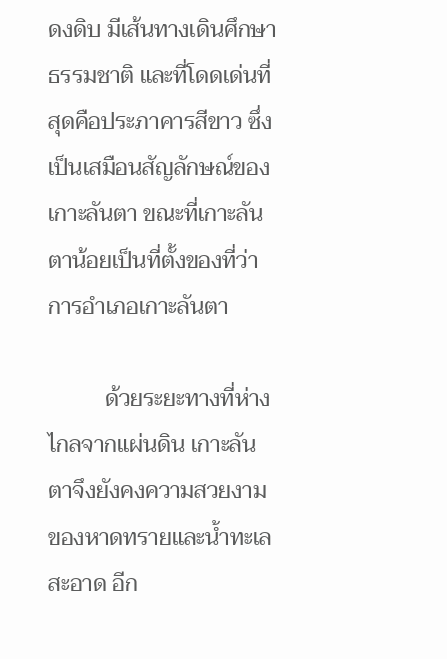ดงดิบ มีเส้นทางเดินศึกษาธรรมชาติ และที่โดดเด่นที่สุดคือประภาคารสีขาว ซึ่งเป็นเสมือนสัญลักษณ์ของเกาะลันตา ขณะที่เกาะลันตาน้อยเป็นที่ตั้งของที่ว่าการอำเภอเกาะลันตา

          ด้วยระยะทางที่ห่างไกลจากแผ่นดิน เกาะลันตาจึงยังคงความสวยงามของหาดทรายและน้ำทะเลสะอาด อีก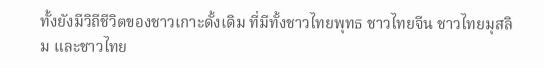ทั้งยังมีวิถีชีวิตของชาวเกาะดั้งเดิม ที่มีทั้งชาวไทยพุทธ ชาวไทยจีน ชาวไทยมุสลิม และชาวไทย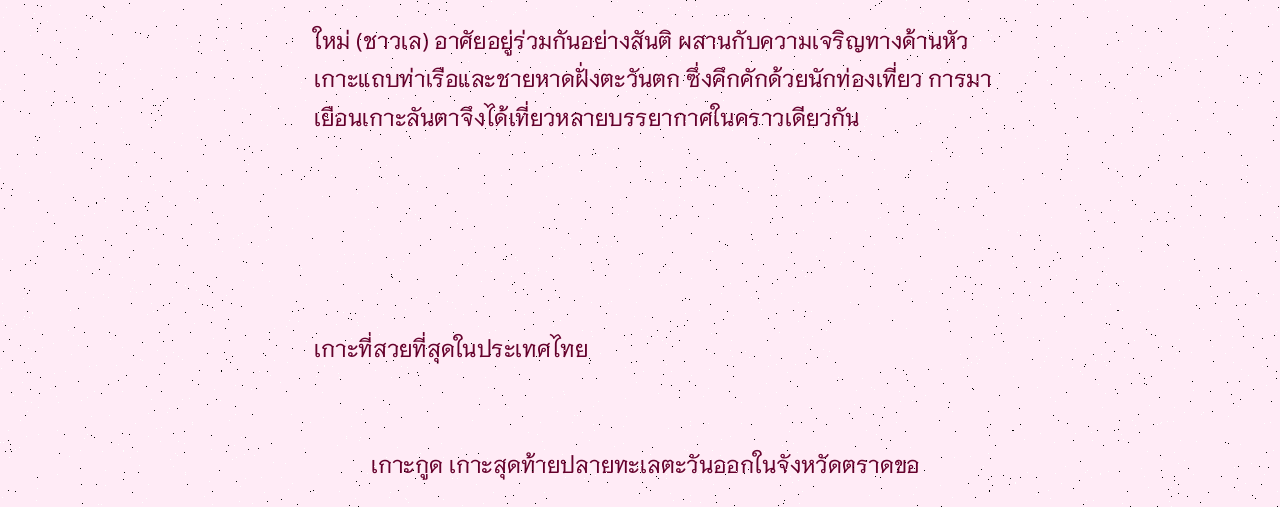ใหม่ (ชาวเล) อาศัยอยู่ร่วมกันอย่างสันติ ผสานกับความเจริญทางด้านหัวเกาะแถบท่าเรือและชายหาดฝั่งตะวันตก ซึ่งคึกคักด้วยนักท่องเที่ยว การมาเยือนเกาะลันตาจึงได้เที่ยวหลายบรรยากาศในคราวเดียวกัน





เกาะที่สวยที่สุดในประเทศไทย


          เกาะกูด เกาะสุดท้ายปลายทะเลตะวันออกในจังหวัดตราดขอ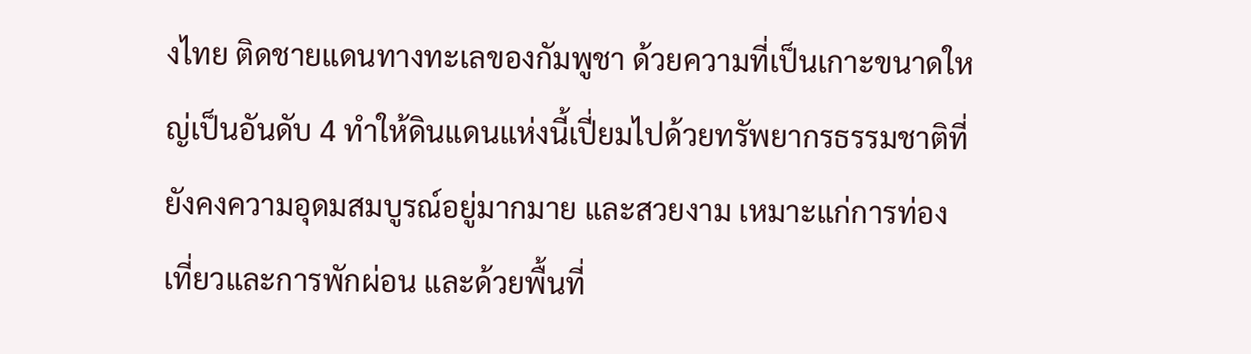งไทย ติดชายแดนทางทะเลของกัมพูชา ด้วยความที่เป็นเกาะขนาดใหญ่เป็นอันดับ 4 ทำให้ดินแดนแห่งนี้เปี่ยมไปด้วยทรัพยากรธรรมชาติที่ยังคงความอุดมสมบูรณ์อยู่มากมาย และสวยงาม เหมาะแก่การท่องเที่ยวและการพักผ่อน และด้วยพื้นที่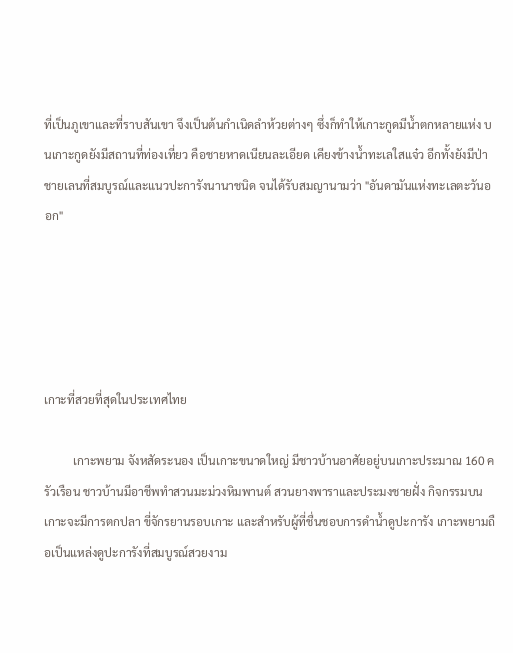ที่เป็นภูเขาและที่ราบสันเขา จึงเป็นต้นกำเนิดลำห้วยต่างๆ ซึ่งก็ทำให้เกาะกูดมีน้ำตกหลายแห่ง บนเกาะกูดยังมีสถานที่ท่องเที่ยว คือชายหาดเนียนละเอียด เคียงข้างน้ำทะเลใสแจ๋ว อีกทั้งยังมีป่าชายเลนที่สมบูรณ์และแนวปะการังนานาชนิด จนได้รับสมญานามว่า "อันดามันแห่งทะเลตะวันออก"





เกาะที่สวยที่สุดในประเทศไทย

          เกาะพยาม จังหสัดระนอง เป็นเกาะขนาดใหญ่ มีชาวบ้านอาศัยอยู่บนเกาะประมาณ 160 ครัวเรือน ชาวบ้านมีอาชีพทำสวนมะม่วงหิมพานต์ สวนยางพาราและประมงชายฝั่ง กิจกรรมบนเกาะจะมีการตกปลา ขี่จักรยานรอบเกาะ และสำหรับผู้ที่ชื่นชอบการดำน้ำดูปะการัง เกาะพยามถือเป็นแหล่งดูปะการังที่สมบูรณ์สวยงาม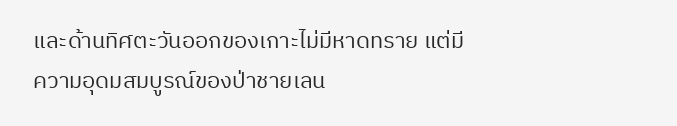และด้านทิศตะวันออกของเกาะไม่มีหาดทราย แต่มีความอุดมสมบูรณ์ของป่าชายเลน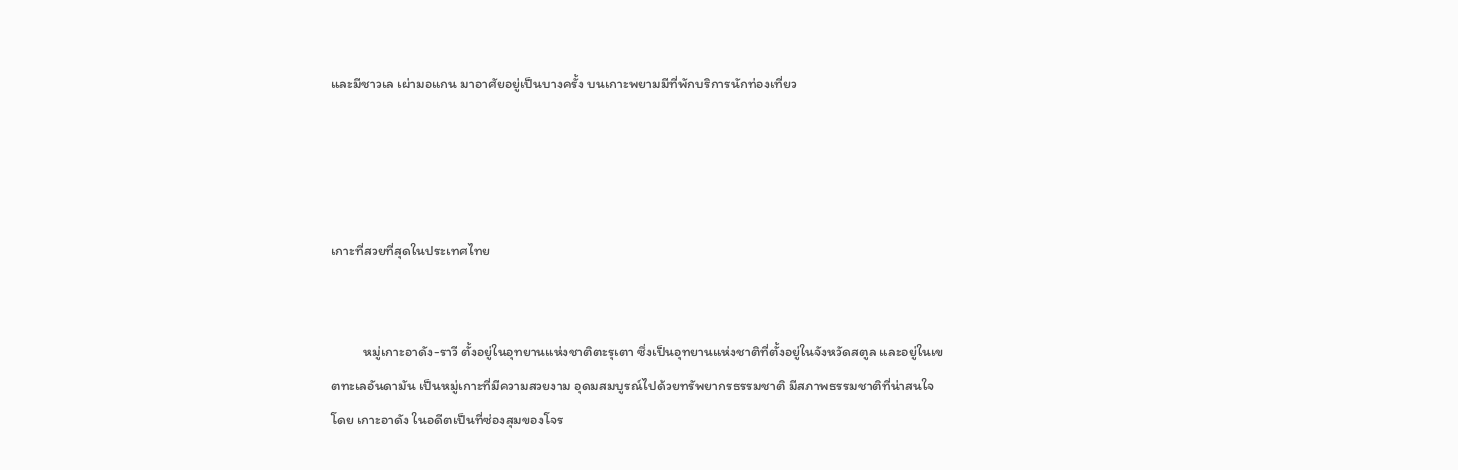และมีชาวเล เผ่ามอแกน มาอาศัยอยู่เป็นบางครั้ง บนเกาะพยามมีที่พักบริการนักท่องเที่ยว




เกาะที่สวยที่สุดในประเทศไทย


          หมู่เกาะอาดัง-ราวี ตั้งอยู่ในอุทยานแห่งชาติตะรุเตา ซึ่งเป็นอุทยานแห่งชาติที่ตั้งอยู่ในจังหวัดสตูล และอยู่ในเขตทะเลอันดามัน เป็นหมู่เกาะที่มีความสวยงาม อุดมสมบูรณ์ไปด้วยทรัพยากรธรรมชาติ มีสภาพธรรมชาติที่น่าสนใจ โดย เกาะอาดัง ในอดีตเป็นที่ซ่องสุมของโจร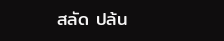สลัด ปล้น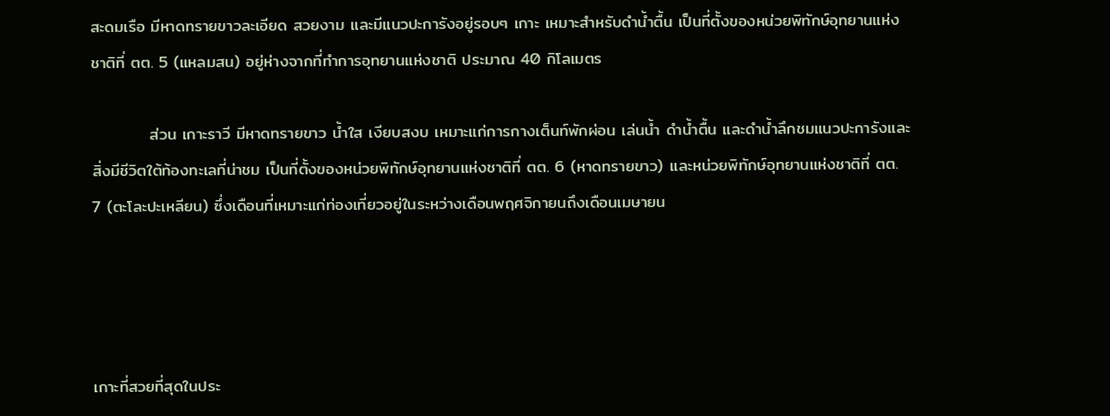สะดมเรือ มีหาดทรายขาวละเอียด สวยงาม และมีแนวปะการังอยู่รอบๆ เกาะ เหมาะสำหรับดำน้ำตื้น เป็นที่ตั้งของหน่วยพิทักษ์อุทยานแห่งชาติที่ ตต. 5 (แหลมสน) อยู่ห่างจากที่ทำการอุทยานแห่งชาติ ประมาณ 40 กิโลเมตร

          ส่วน เกาะราวี มีหาดทรายขาว น้ำใส เงียบสงบ เหมาะแก่การกางเต็นท์พักผ่อน เล่นน้ำ ดำน้ำตื้น และดำน้ำลึกชมแนวปะการังและสิ่งมีชีวิตใต้ท้องทะเลที่น่าชม เป็นที่ตั้งของหน่วยพิทักษ์อุทยานแห่งชาติที่ ตต. 6 (หาดทรายขาว) และหน่วยพิทักษ์อุทยานแห่งชาติที่ ตต. 7 (ตะโละปะเหลียน) ซึ่งเดือนที่เหมาะแก่ท่องเที่ยวอยู่ในระหว่างเดือนพฤศจิกายนถึงเดือนเมษายน




เกาะที่สวยที่สุดในประ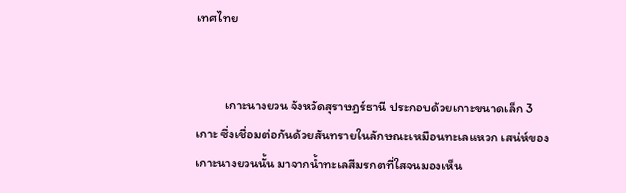เทศไทย


          เกาะนางยวน จังหวัดสุราษฎร์ธานี ประกอบด้วยเกาะขนาดเล็ก 3 เกาะ ซึ่งเชื่อมต่อกันด้วยสันทรายในลักษณะเหมือนทะเลแหวก เสน่ห์ของเกาะนางยวนนั้น มาจากน้ำทะเลสีมรกตที่ใสจนมองเห็น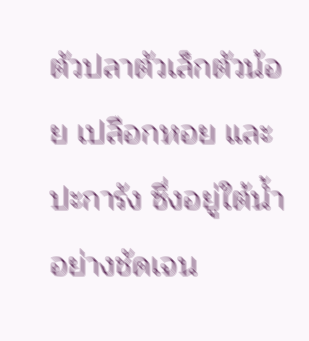ตัวปลาตัวเล็กตัวน้อย เปลือกหอย และปะการัง ซึ่งอยู่ใต้น้ำอย่างชัดเจน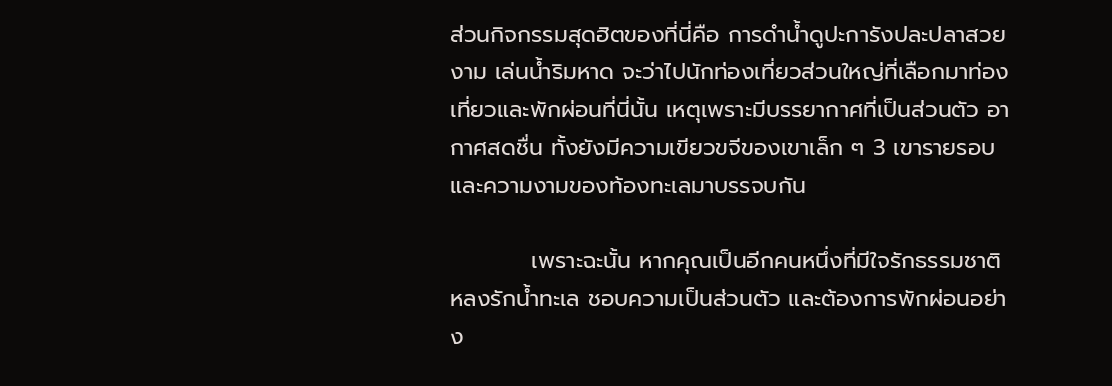ส่วนกิจกรรมสุดฮิตของที่นี่คือ การดำน้ำดูปะการังปละปลาสวยงาม เล่นน้ำริมหาด จะว่าไปนักท่องเที่ยวส่วนใหญ่ที่เลือกมาท่องเที่ยวและพักผ่อนที่นี่นั้น เหตุเพราะมีบรรยากาศที่เป็นส่วนตัว อากาศสดชื่น ทั้งยังมีความเขียวขจีของเขาเล็ก ๆ 3 เขารายรอบ และความงามของท้องทะเลมาบรรจบกัน

          เพราะฉะนั้น หากคุณเป็นอีกคนหนึ่งที่มีใจรักธรรมชาติ หลงรักน้ำทะเล ชอบความเป็นส่วนตัว และต้องการพักผ่อนอย่าง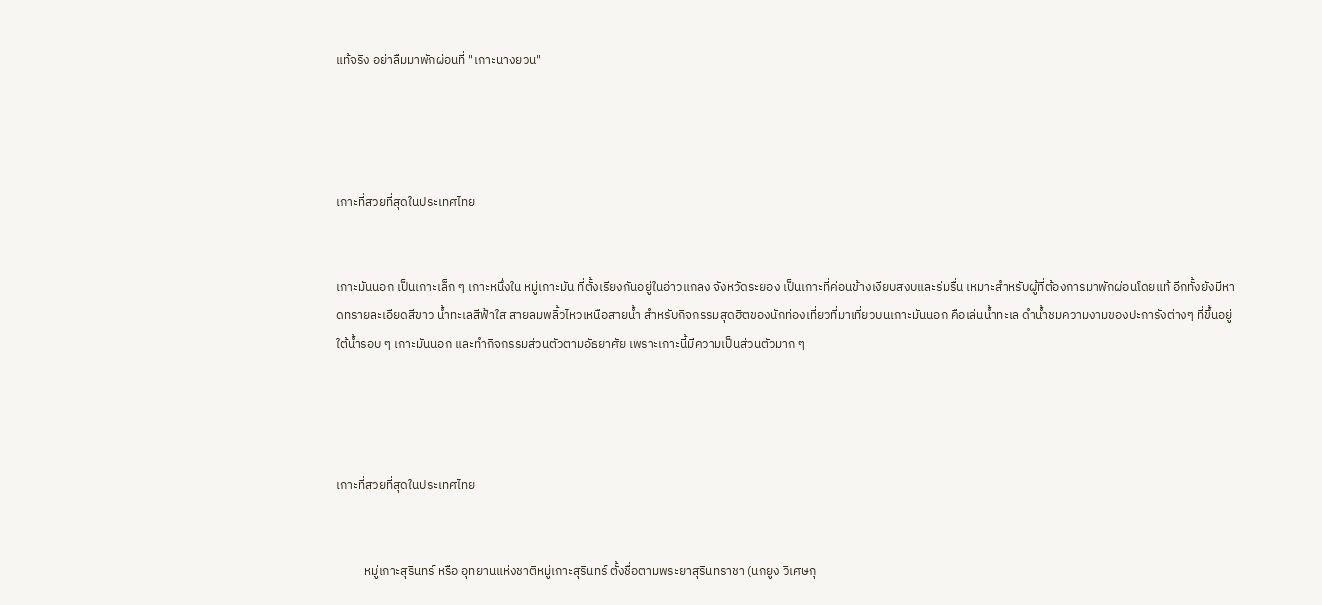แท้จริง อย่าลืมมาพักผ่อนที่ "เกาะนางยวน"




เกาะที่สวยที่สุดในประเทศไทย


เกาะมันนอก เป็นเกาะเล็ก ๆ เกาะหนึ่งใน หมู่เกาะมัน ที่ตั้งเรียงกันอยู่ในอ่าวแกลง จังหวัดระยอง เป็นเกาะที่ค่อนข้างเงียบสงบและร่มรื่น เหมาะสำหรับผู้ที่ต้องการมาพักผ่อนโดยแท้ อีกทั้งยังมีหาดทรายละเอียดสีขาว น้ำทะเลสีฟ้าใส สายลมพลิ้วไหวเหนือสายน้ำ สำหรับกิจกรรมสุดฮิตของนักท่องเที่ยวที่มาเที่ยวบนเกาะมันนอก คือเล่นน้ำทะเล ดำน้ำชมความงามของปะการังต่างๆ ที่ขึ้นอยู่ใต้น้ำรอบ ๆ เกาะมันนอก และทำกิจกรรมส่วนตัวตามอัธยาศัย เพราะเกาะนี้มีความเป็นส่วนตัวมาก ๆ




เกาะที่สวยที่สุดในประเทศไทย


          หมู่เกาะสุรินทร์ หรือ อุทยานแห่งชาติหมู่เกาะสุรินทร์ ตั้งชื่อตามพระยาสุรินทราชา (นกยูง วิเศษกุ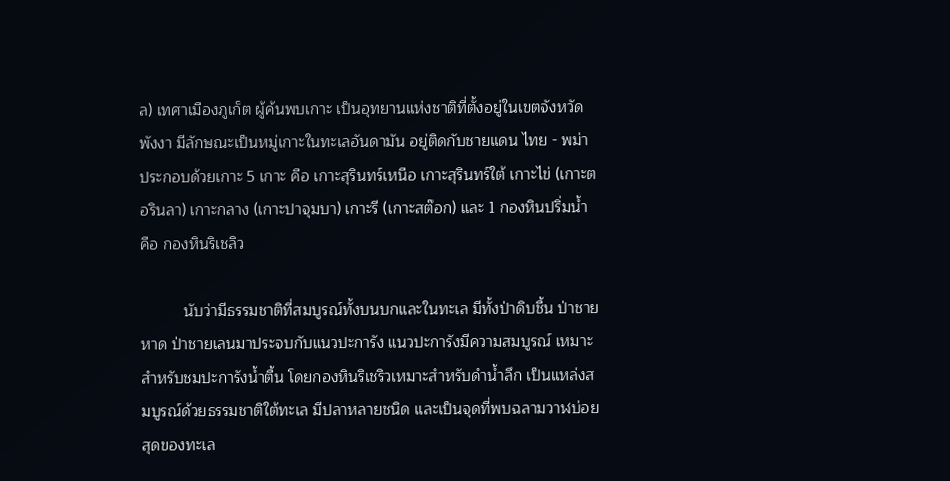ล) เทศาเมืองภูเก็ต ผู้ค้นพบเกาะ เป็นอุทยานแห่งชาติที่ตั้งอยู่ในเขตจังหวัดพังงา มีลักษณะเป็นหมู่เกาะในทะเลอันดามัน อยู่ติดกับชายแดน ไทย - พม่า ประกอบด้วยเกาะ 5 เกาะ คือ เกาะสุรินทร์เหนือ เกาะสุรินทร์ใต้ เกาะไข่ (เกาะตอรินลา) เกาะกลาง (เกาะปาจุมบา) เกาะรี (เกาะสต๊อก) และ 1 กองหินปริ่มน้ำ คือ กองหินริเชลิว

          นับว่ามีธรรมชาติที่สมบูรณ์ทั้งบนบกและในทะเล มีทั้งป่าดิบชื้น ป่าชายหาด ป่าชายเลนมาประจบกับแนวปะการัง แนวปะการังมีความสมบูรณ์ เหมาะสำหรับชมปะการังน้ำตื้น โดยกองหินริเชริวเหมาะสำหรับดำน้ำลึก เป็นแหล่งสมบูรณ์ด้วยธรรมชาติใต้ทะเล มีปลาหลายชนิด และเป็นจุดที่พบฉลามวาฬบ่อยสุดของทะเล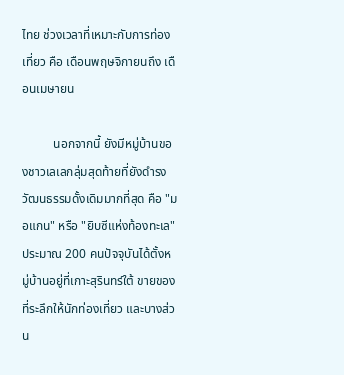ไทย ช่วงเวลาที่เหมาะกับการท่องเที่ยว คือ เดือนพฤษจิกายนถึง เดือนเมษายน

          นอกจากนี้ ยังมีหมู่บ้านของชาวเลเลกลุ่มสุดท้ายที่ยังดำรงวัฒนธรรมดั้งเดิมมากที่สุด คือ "มอแกน" หรือ "ยิบซีแห่งท้องทะเล" ประมาณ 200 คนปัจจุบันได้ตั้งหมู่บ้านอยู่ที่เกาะสุรินทร์ใต้ ขายของที่ระลึกให้นักท่องเที่ยว และบางส่วน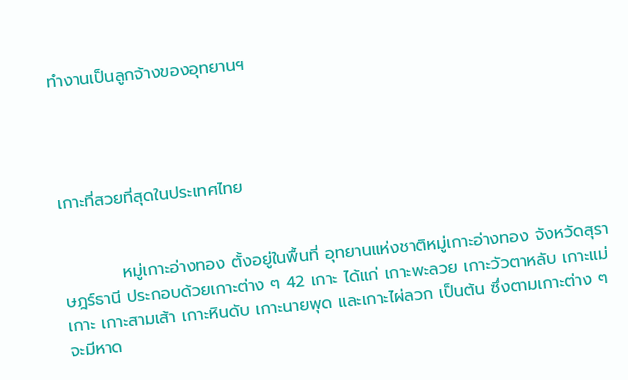ทำงานเป็นลูกจ้างของอุทยานฯ




เกาะที่สวยที่สุดในประเทศไทย


          หมู่เกาะอ่างทอง ตั้งอยู่ในพื้นที่ อุทยานแห่งชาติหมู่เกาะอ่างทอง จังหวัดสุราษฎร์ธานี ประกอบด้วยเกาะต่าง ๆ 42 เกาะ ได้แก่ เกาะพะลวย เกาะวัวตาหลับ เกาะแม่เกาะ เกาะสามเส้า เกาะหินดับ เกาะนายพุด และเกาะไผ่ลวก เป็นต้น ซึ่งตามเกาะต่าง ๆ จะมีหาด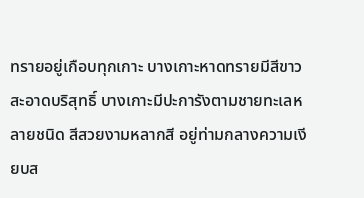ทรายอยู่เกือบทุกเกาะ บางเกาะหาดทรายมีสีขาวสะอาดบริสุทธิ์ บางเกาะมีปะการังตามชายทะเลหลายชนิด สีสวยงามหลากสี อยู่ท่ามกลางความเงียบส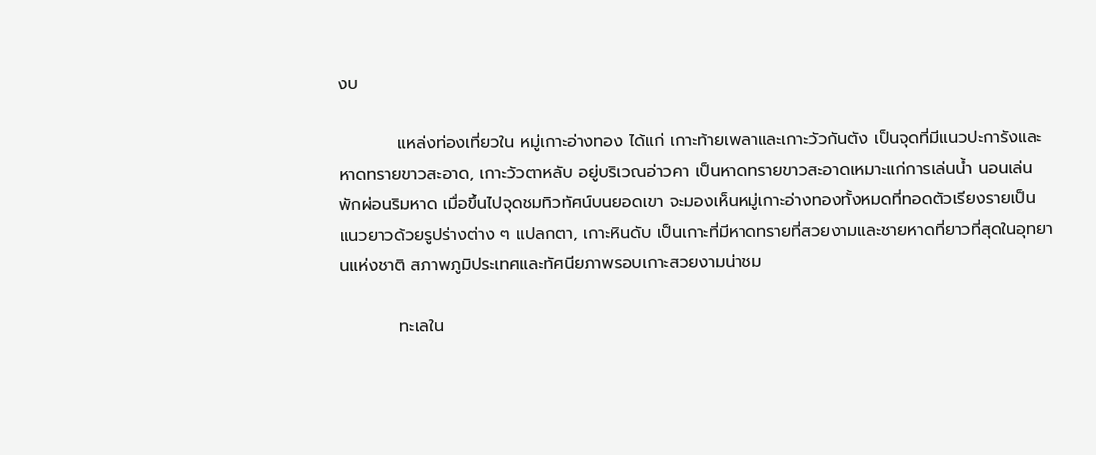งบ

          แหล่งท่องเที่ยวใน หมู่เกาะอ่างทอง ได้แก่ เกาะท้ายเพลาและเกาะวัวกันตัง เป็นจุดที่มีแนวปะการังและหาดทรายขาวสะอาด, เกาะวัวตาหลับ อยู่บริเวณอ่าวคา เป็นหาดทรายขาวสะอาดเหมาะแก่การเล่นน้ำ นอนเล่นพักผ่อนริมหาด เมื่อขึ้นไปจุดชมทิวทัศน์บนยอดเขา จะมองเห็นหมู่เกาะอ่างทองทั้งหมดที่ทอดตัวเรียงรายเป็นแนวยาวด้วยรูปร่างต่าง ๆ แปลกตา, เกาะหินดับ เป็นเกาะที่มีหาดทรายที่สวยงามและชายหาดที่ยาวที่สุดในอุทยานแห่งชาติ สภาพภูมิประเทศและทัศนียภาพรอบเกาะสวยงามน่าชม

          ทะเลใน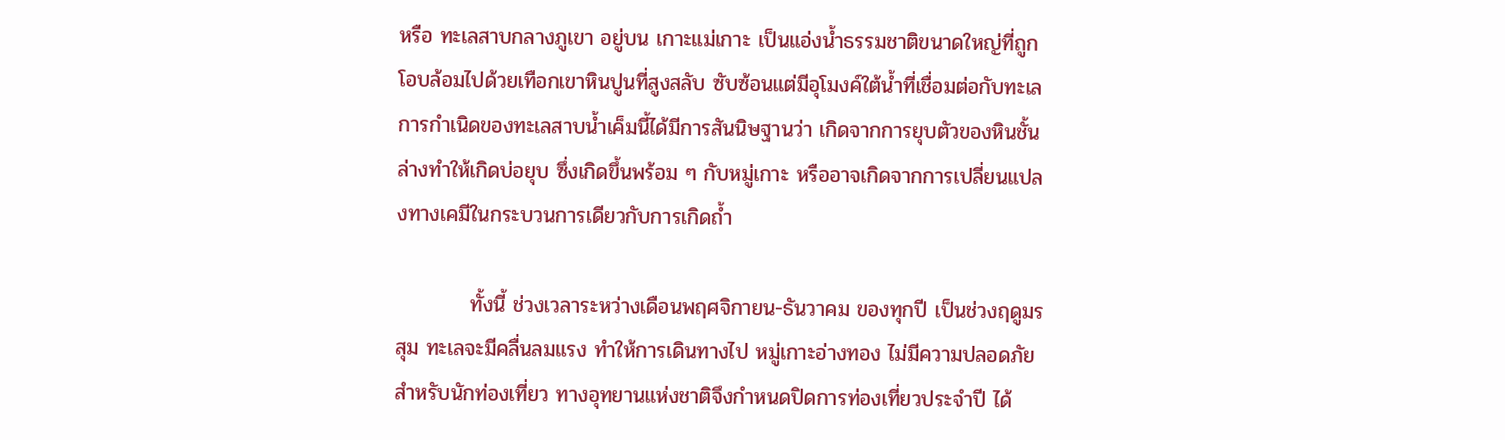หรือ ทะเลสาบกลางภูเขา อยู่บน เกาะแม่เกาะ เป็นแอ่งน้ำธรรมชาติขนาดใหญ่ที่ถูกโอบล้อมไปด้วยเทือกเขาหินปูนที่สูงสลับ ซับซ้อนแต่มีอุโมงค์ใต้น้ำที่เชื่อมต่อกับทะเล การกำเนิดของทะเลสาบน้ำเค็มนี้ได้มีการสันนิษฐานว่า เกิดจากการยุบตัวของหินชั้นล่างทำให้เกิดบ่อยุบ ซึ่งเกิดขึ้นพร้อม ๆ กับหมู่เกาะ หรืออาจเกิดจากการเปลี่ยนแปลงทางเคมีในกระบวนการเดียวกับการเกิดถ้ำ

          ทั้งนี้ ช่วงเวลาระหว่างเดือนพฤศจิกายน-ธันวาคม ของทุกปี เป็นช่วงฤดูมรสุม ทะเลจะมีคลื่นลมแรง ทำให้การเดินทางไป หมู่เกาะอ่างทอง ไม่มีความปลอดภัยสำหรับนักท่องเที่ยว ทางอุทยานแห่งชาติจึงกำหนดปิดการท่องเที่ยวประจำปี ได้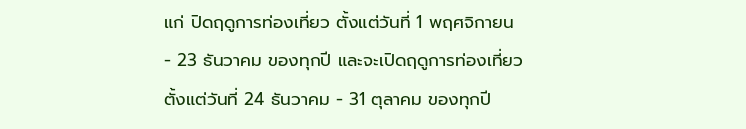แก่ ปิดฤดูการท่องเที่ยว ตั้งแต่วันที่ 1 พฤศจิกายน - 23 ธันวาคม ของทุกปี และจะเปิดฤดูการท่องเที่ยว ตั้งแต่วันที่ 24 ธันวาคม - 31 ตุลาคม ของทุกปี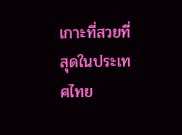เกาะที่สวยที่สุดในประเทศไทย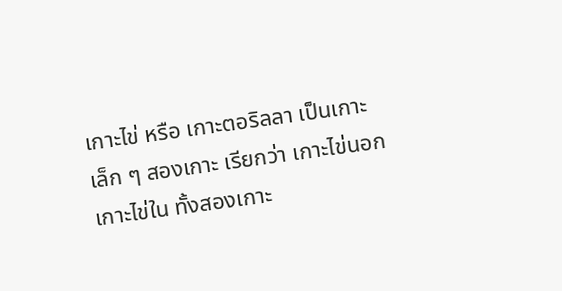เกาะไข่ หรือ เกาะตอริลลา เป็นเกาะเล็ก ๆ สองเกาะ เรียกว่า เกาะไข่นอก เกาะไข่ใน ทั้งสองเกาะ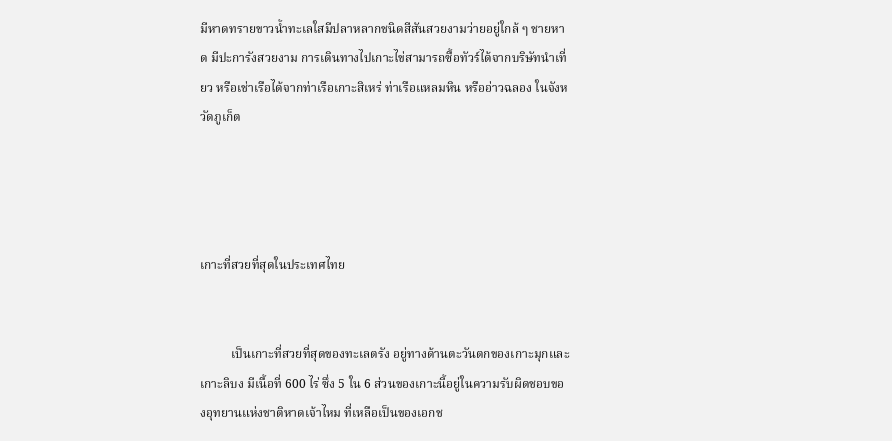มีหาดทรายขาวน้ำทะเลใสมีปลาหลากชนิดสีสันสวยงามว่ายอยู่ใกล้ ๆ ชายหาด มีปะการังสวยงาม การเดินทางไปเกาะไข่สามารถซื้อทัวร์ได้จากบริษัทนำเที่ยว หรือเช่าเรือได้จากท่าเรือเกาะสิเหร่ ท่าเรือแหลมหิน หรืออ่าวฉลอง ในจังหวัดภูเก็ต




เกาะที่สวยที่สุดในประเทศไทย


          เป็นเกาะที่สวยที่สุดของทะเลตรัง อยู่ทางด้านตะวันตกของเกาะมุกและเกาะลิบง มีเนื้อที่ 600 ไร่ ซึ่ง 5 ใน 6 ส่วนของเกาะนี้อยู่ในความรับผิดชอบของอุทยานแห่งชาติหาดเจ้าไหม ที่เหลือเป็นของเอกช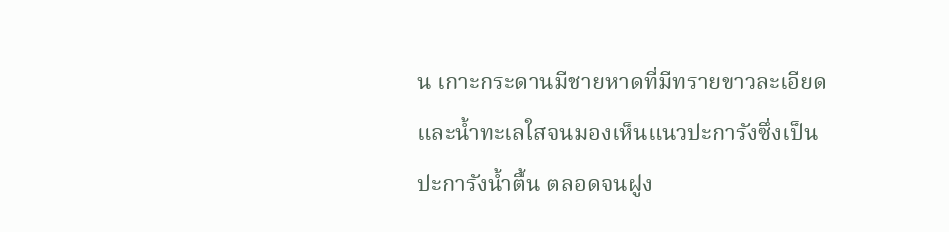น เกาะกระดานมีชายหาดที่มีทรายขาวละเอียดและน้ำทะเลใสจนมองเห็นแนวปะการังซึ่งเป็นปะการังน้ำตื้น ตลอดจนฝูง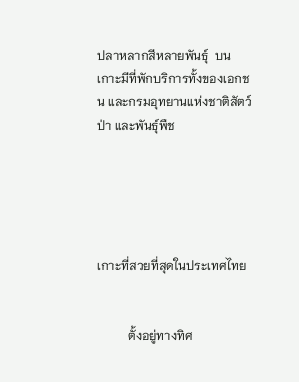ปลาหลากสีหลายพันธุ์  บนเกาะมีที่พักบริการทั้งของเอกชน และกรมอุทยานแห่งชาติสัตว์ป่า และพันธุ์พืช





เกาะที่สวยที่สุดในประเทศไทย


          ตั้งอยู่ทางทิศ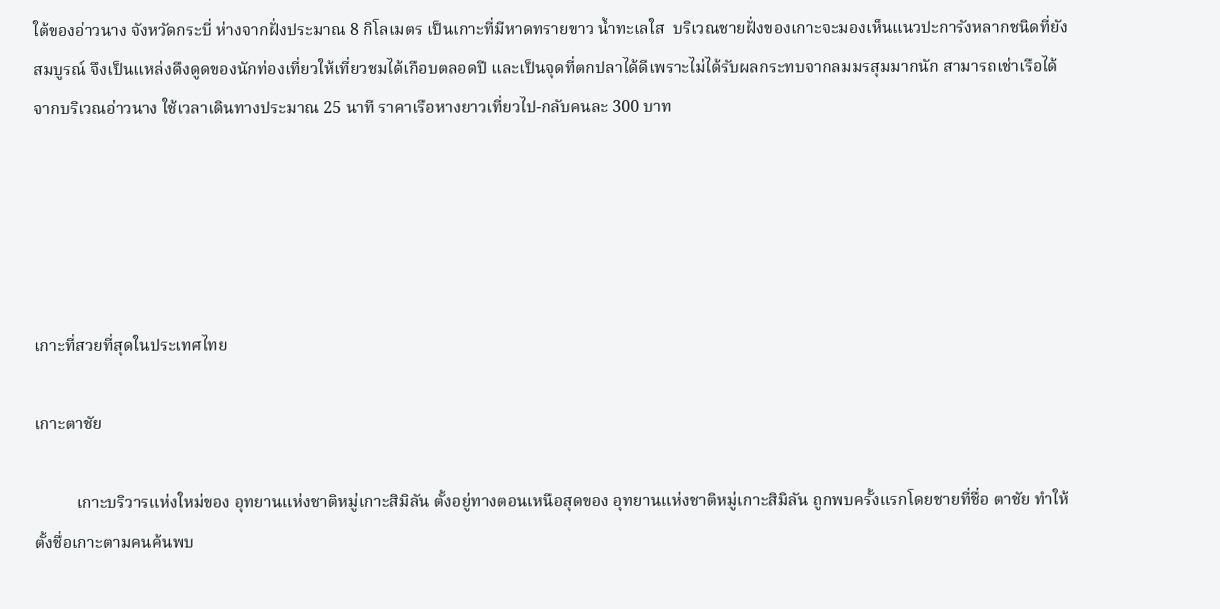ใต้ของอ่าวนาง จังหวัดกระบี่ ห่างจากฝั่งประมาณ 8 กิโลเมตร เป็นเกาะที่มีหาดทรายขาว น้ำทะเลใส  บริเวณชายฝั่งของเกาะจะมองเห็นแนวปะการังหลากชนิดที่ยังสมบูรณ์ จึงเป็นแหล่งดึงดูดของนักท่องเที่ยวให้เที่ยวชมได้เกือบตลอดปี และเป็นจุดที่ตกปลาได้ดีเพราะไม่ได้รับผลกระทบจากลมมรสุมมากนัก สามารถเช่าเรือได้จากบริเวณอ่าวนาง ใช้เวลาเดินทางประมาณ 25 นาที ราคาเรือหางยาวเที่ยวไป-กลับคนละ 300 บาท





เกาะที่สวยที่สุดในประเทศไทย

เกาะตาชัย

          เกาะบริวารแห่งใหม่ของ อุทยานแห่งชาติหมู่เกาะสิมิลัน ตั้งอยู่ทางตอนเหนือสุดของ อุทยานแห่งชาติหมู่เกาะสิมิลัน ถูกพบครั้งแรกโดยชายที่ชื่อ ตาชัย ทำให้ตั้งชื่อเกาะตามคนค้นพบ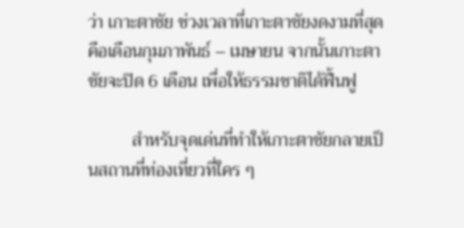ว่า เกาะตาชัย ช่วงเวลาที่เกาะตาชัยงดงามที่สุดคือเดือนกุมภาพันธ์ – เมษายน จากนั้นเกาะตาชัยจะปิด 6 เดือน เพื่อให้ธรรมชาติได้ฟื้นฟู

          สำหรับจุดเด่นที่ทำให้เกาะตาชัยกลายเป็นสถานที่ท่องเที่ยวที่ใคร ๆ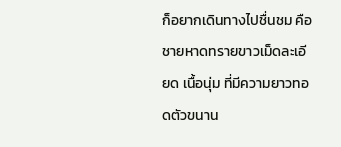ก็อยากเดินทางไปชื่นชม คือ ชายหาดทรายขาวเม็ดละเอียด เนื้อนุ่ม ที่มีความยาวทอดตัวขนาน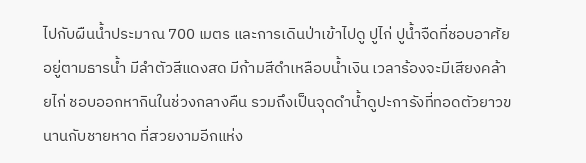ไปกับผืนน้ำประมาณ 700 เมตร และการเดินป่าเข้าไปดู ปูไก่ ปูน้ำจืดที่ชอบอาศัยอยู่ตามธารน้ำ มีลำตัวสีแดงสด มีก้ามสีดำเหลือบน้ำเงิน เวลาร้องจะมีเสียงคล้ายไก่ ชอบออกหากินในช่วงกลางคืน รวมถึงเป็นจุดดำน้ำดูปะการังที่ทอดตัวยาวขนานกับชายหาด ที่สวยงามอีกแห่ง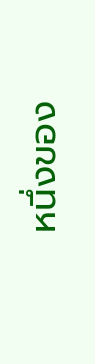หนึ่งของ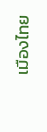เมืองไทย